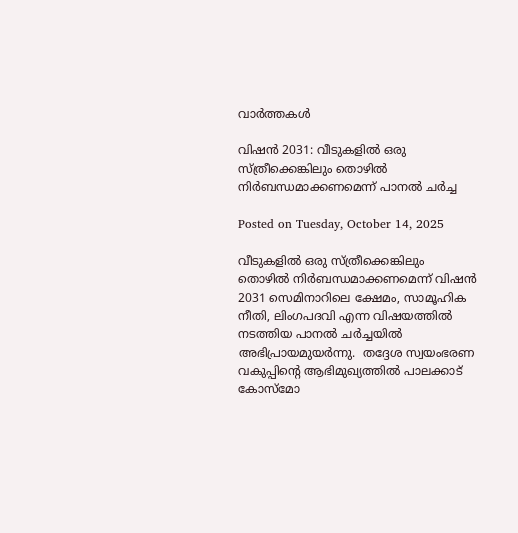വാര്‍ത്തകള്‍

വിഷൻ 2031: വീടുകളിൽ ഒരു സ്ത്രീക്കെങ്കിലും തൊഴിൽ നിർബന്ധമാക്കണമെന്ന് പാനൽ ചർച്ച

Posted on Tuesday, October 14, 2025

വീടുകളിൽ ഒരു സ്ത്രീക്കെങ്കിലും തൊഴിൽ നിർബന്ധമാക്കണമെന്ന് വിഷൻ 2031 സെമിനാറിലെ ക്ഷേമം, സാമൂഹിക നീതി, ലിംഗപദവി എന്ന വിഷയത്തിൽ നടത്തിയ പാനൽ ചർച്ചയിൽ അഭിപ്രായമുയർന്നു.  തദ്ദേശ സ്വയംഭരണ വകുപ്പിന്റെ ആഭിമുഖ്യത്തിൽ പാലക്കാട് കോസ്മോ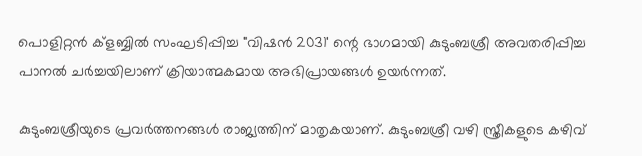പൊളിറ്റൻ ക്ളബ്ബിൽ സംഘടിപ്പിച്ച "വിഷൻ 2031' ന്റെ ഭാഗമായി കുടുംബശ്രീ അവതരിപ്പിച്ച പാനൽ ചർച്ചയിലാണ് ക്രിയാത്മകമായ അഭിപ്രായങ്ങൾ ഉയർന്നത്.

കുടുംബശ്രീയുടെ പ്രവർത്തനങ്ങൾ രാജ്യത്തിന് മാതൃകയാണ്. കുടുംബശ്രീ വഴി സ്ത്രീകളുടെ കഴിവ്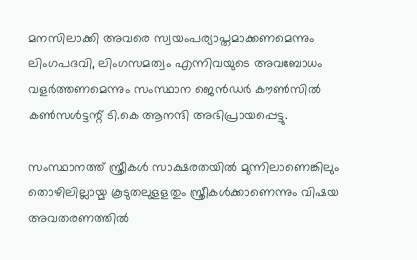മനസിലാക്കി അവരെ സ്വയംപര്യാപ്തമാക്കണമെന്നും ലിംഗപദവി, ലിംഗസമത്വം എന്നിവയുടെ അവബോധം വളർത്തണമെന്നും സംസ്ഥാന ജെൻഡർ കൗൺസിൽ കൺസൾട്ടന്റ് ടി.കെ ആനന്ദി അഭിപ്രായപ്പെട്ടു.

സംസ്ഥാനത്ത് സ്ത്രീകൾ സാക്ഷരതയിൽ മുന്നിലാണെങ്കിലും തൊഴിലില്ലായ്മ കൂടുതലുളളതും സ്ത്രീകൾക്കാണെന്നും വിഷയ അവതരണത്തിൽ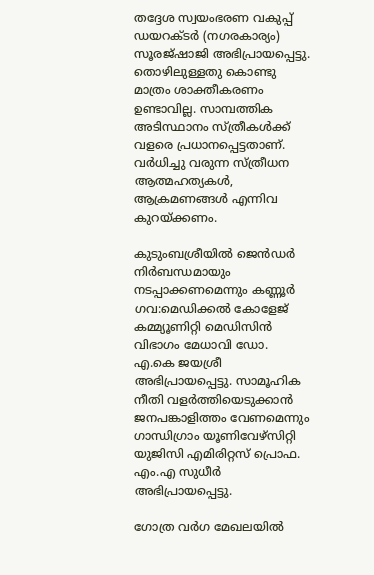തദ്ദേശ സ്വയംഭരണ വകുപ്പ് ഡയറക്ടർ (നഗരകാര്യം) സൂരജ്ഷാജി അഭിപ്രായപ്പെട്ടു. തൊഴിലുള്ളതു കൊണ്ടു മാത്രം ശാക്തീകരണം ഉണ്ടാവില്ല. സാമ്പത്തിക അടിസ്ഥാനം സ്ത്രീകൾക്ക് വളരെ പ്രധാനപ്പെട്ടതാണ്. വർധിച്ചു വരുന്ന സ്ത്രീധന ആത്മഹത്യകൾ, ആക്രമണങ്ങൾ എന്നിവ കുറയ്ക്കണം.

കുടുംബശ്രീയിൽ ജെൻഡർ നിർബന്ധമായും നടപ്പാക്കണമെന്നും കണ്ണൂർ ഗവ:മെഡിക്കൽ കോളേജ് കമ്മ്യൂണിറ്റി മെഡിസിൻ വിഭാഗം മേധാവി ഡോ. എ.കെ ജയശ്രീ അഭിപ്രായപ്പെട്ടു. സാമൂഹിക നീതി വളർത്തിയെടുക്കാൻ ജനപങ്കാളിത്തം വേണമെന്നും ഗാന്ധിഗ്രാം യൂണിവേഴ്സിറ്റി യുജിസി എമിരിറ്റസ് പ്രൊഫ. എം.എ സുധീർ അഭിപ്രായപ്പെട്ടു.

ഗോത്ര വർഗ മേഖലയിൽ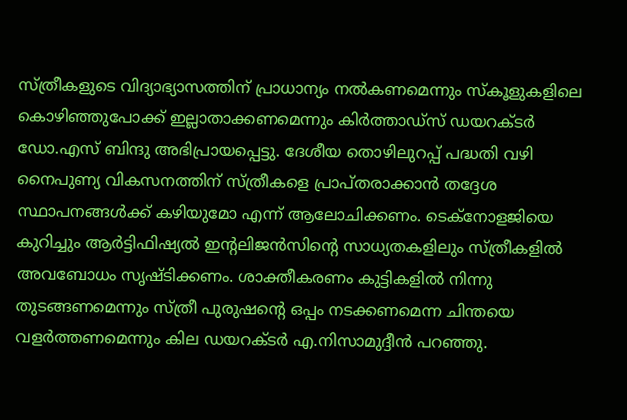സ്ത്രീകളുടെ വിദ്യാഭ്യാസത്തിന് പ്രാധാന്യം നൽകണമെന്നും സ്കൂളുകളിലെ കൊഴിഞ്ഞുപോക്ക് ഇല്ലാതാക്കണമെന്നും കിർത്താഡ്സ് ഡയറക്ടർ ഡോ.എസ് ബിന്ദു അഭിപ്രായപ്പെട്ടു. ദേശീയ തൊഴിലുറപ്പ് പദ്ധതി വഴി നൈപുണ്യ വികസനത്തിന് സ്ത്രീകളെ പ്രാപ്തരാക്കാൻ തദ്ദേശ സ്ഥാപനങ്ങൾക്ക് കഴിയുമോ എന്ന് ആലോചിക്കണം. ടെക്നോളജിയെ കുറിച്ചും ആർട്ടിഫിഷ്യൽ ഇന്റലിജൻസിന്റെ സാധ്യതകളിലും സ്ത്രീകളിൽ അവബോധം സൃഷ്ടിക്കണം. ശാക്തീകരണം കുട്ടികളിൽ നിന്നു തുടങ്ങണമെന്നും സ്ത്രീ പുരുഷന്റെ ഒപ്പം നടക്കണമെന്ന ചിന്തയെ വളർത്തണമെന്നും കില ഡയറക്ടർ എ.നിസാമുദ്ദീൻ പറഞ്ഞു.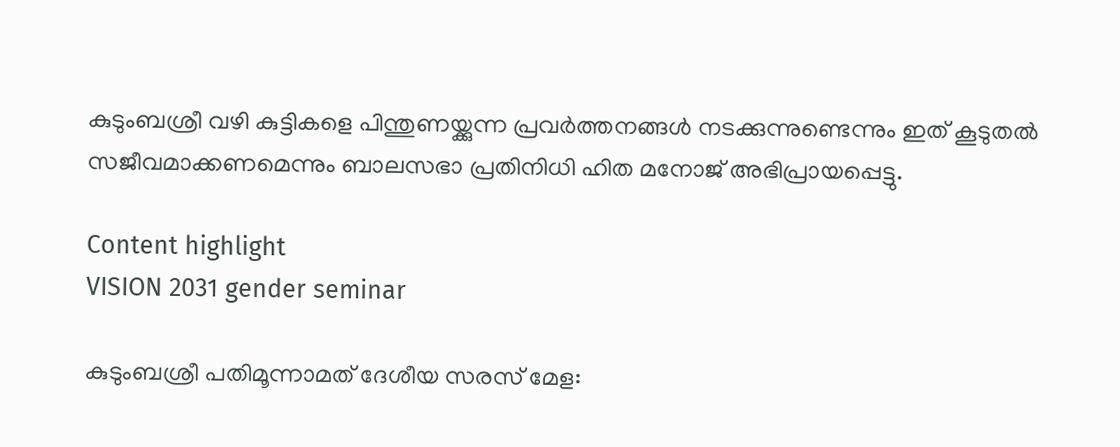കുടുംബശ്രീ വഴി കുട്ടികളെ പിന്തുണയ്ക്കുന്ന പ്രവർത്തനങ്ങൾ നടക്കുന്നുണ്ടെന്നും ഇത് കൂടുതൽ സജീവമാക്കണമെന്നും ബാലസഭാ പ്രതിനിധി ഹിത മനോജ് അഭിപ്രായപ്പെട്ടു.

Content highlight
VISION 2031 gender seminar

കുടുംബശ്രീ പതിമൂന്നാമത് ദേശീയ സരസ് മേള: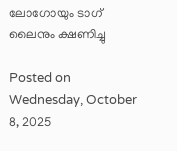ലോഗോയും ടാഗ് ലൈനും ക്ഷണിച്ചു

Posted on Wednesday, October 8, 2025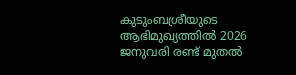കുടുംബശ്രീയുടെ ആഭിമുഖ്യത്തിൽ 2026 ജനുവരി രണ്ട് മുതൽ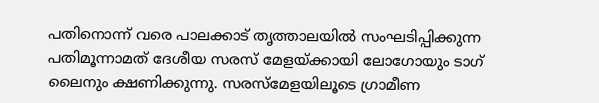പതിനൊന്ന് വരെ പാലക്കാട് തൃത്താലയിൽ സംഘടിപ്പിക്കുന്ന പതിമൂന്നാമത് ദേശീയ സരസ് മേളയ്ക്കായി ലോഗോയും ടാഗ് ലൈനും ക്ഷണിക്കുന്നു. സരസ്മേളയിലൂടെ ഗ്രാമീണ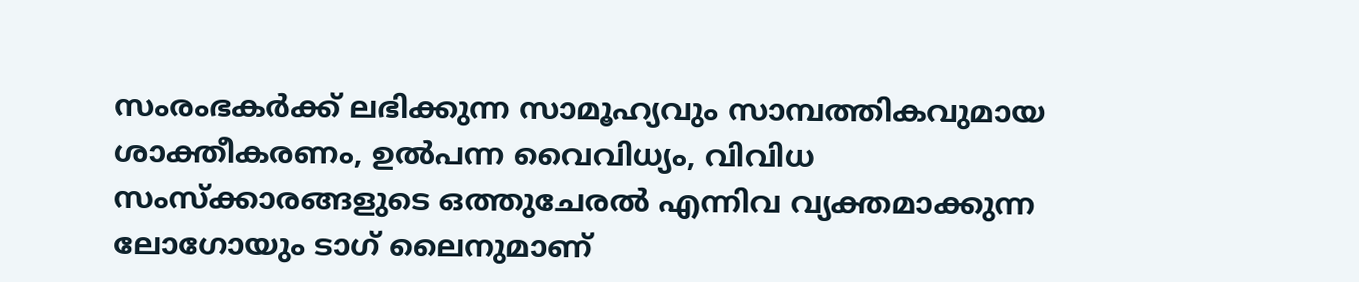സംരംഭകർക്ക് ലഭിക്കുന്ന സാമൂഹ്യവും സാമ്പത്തികവുമായ ശാക്തീകരണം, ഉൽപന്ന വൈവിധ്യം, വിവിധ സംസ്ക്കാരങ്ങളുടെ ഒത്തുചേരൽ എന്നിവ വ്യക്തമാക്കുന്ന ലോഗോയും ടാഗ് ലൈനുമാണ്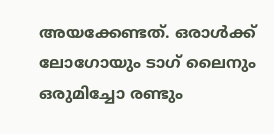അയക്കേണ്ടത്. ഒരാൾക്ക് ലോഗോയും ടാഗ് ലൈനും ഒരുമിച്ചോ രണ്ടും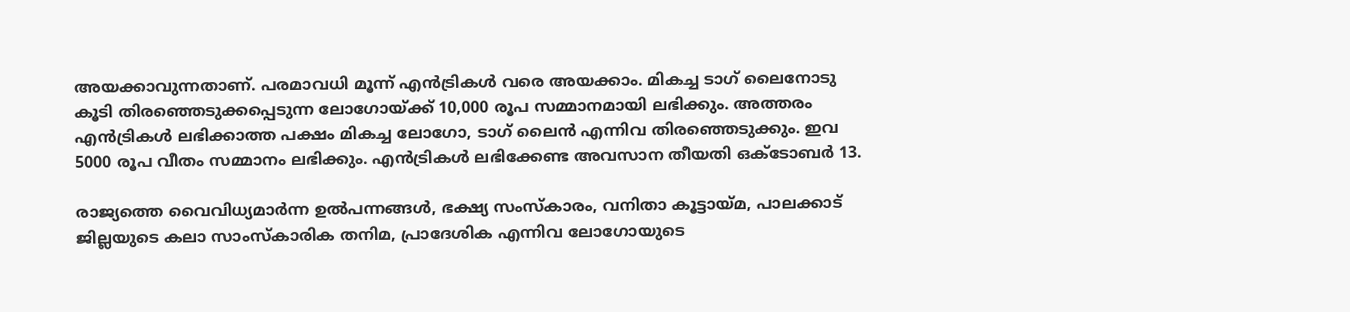അയക്കാവുന്നതാണ്. പരമാവധി മൂന്ന് എൻട്രികൾ വരെ അയക്കാം. മികച്ച ടാഗ് ലൈനോടു കൂടി തിരഞ്ഞെടുക്കപ്പെടുന്ന ലോഗോയ്ക്ക് 10,000 രൂപ സമ്മാനമായി ലഭിക്കും. അത്തരം എൻട്രികൾ ലഭിക്കാത്ത പക്ഷം മികച്ച ലോഗോ, ടാഗ് ലൈൻ എന്നിവ തിരഞ്ഞെടുക്കും. ഇവ 5000 രൂപ വീതം സമ്മാനം ലഭിക്കും. എൻട്രികൾ ലഭിക്കേണ്ട അവസാന തീയതി ഒക്ടോബർ 13.

രാജ്യത്തെ വൈവിധ്യമാർന്ന ഉൽപന്നങ്ങൾ, ഭക്ഷ്യ സംസ്കാരം, വനിതാ കൂട്ടായ്മ, പാലക്കാട് ജില്ലയുടെ കലാ സാംസ്കാരിക തനിമ, പ്രാദേശിക എന്നിവ ലോഗോയുടെ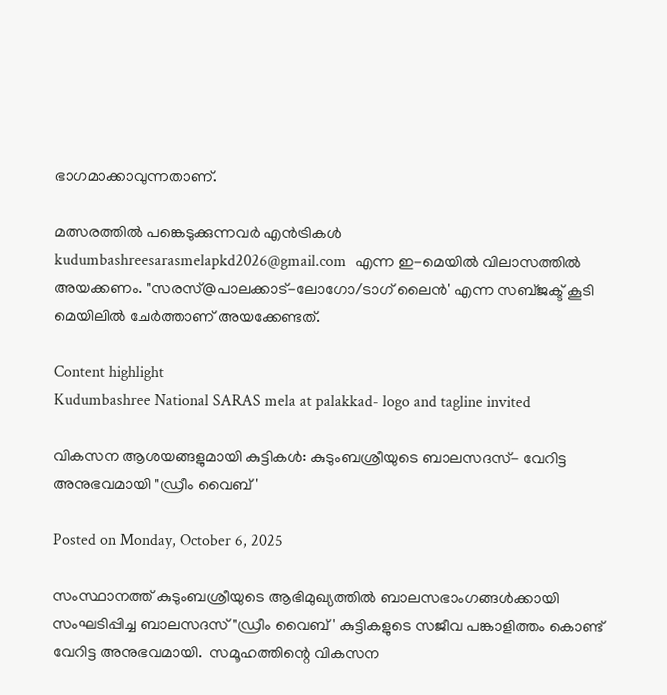ഭാഗമാക്കാവുന്നതാണ്.

മത്സരത്തിൽ പങ്കെടുക്കുന്നവർ എൻട്രികൾ   kudumbashreesarasmelapkd2026@gmail.com  എന്ന ഇ-മെയിൽ വിലാസത്തിൽ അയക്കണം. "സരസ്@പാലക്കാട്-ലോഗോ/ടാഗ് ലൈൻ' എന്ന സബ്ജക്ട് കൂടി മെയിലിൽ ചേർത്താണ് അയക്കേണ്ടത്.

Content highlight
Kudumbashree National SARAS mela at palakkad- logo and tagline invited

വികസന ആശയങ്ങളുമായി കുട്ടികൾ: കുടുംബശ്രീയുടെ ബാലസദസ്- വേറിട്ട അനുഭവമായി "ഡ്രീം വൈബ്'

Posted on Monday, October 6, 2025

സംസ്ഥാനത്ത് കുടുംബശ്രീയുടെ ആഭിമുഖ്യത്തിൽ ബാലസഭാംഗങ്ങൾക്കായി സംഘടിപ്പിച്ച ബാലസദസ് "ഡ്രീം വൈബ്' കുട്ടികളുടെ സജീവ പങ്കാളിത്തം കൊണ്ട് വേറിട്ട അനുഭവമായി.  സമൂഹത്തിന്റെ വികസന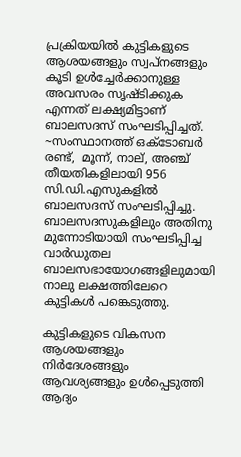പ്രക്രിയയിൽ കുട്ടികളുടെ ആശയങ്ങളും സ്വപ്നങ്ങളും കൂടി ഉൾച്ചേർക്കാനുള്ള അവസരം സൃഷ്ടിക്കുക എന്നത് ലക്ഷ്യമിട്ടാണ് ബാലസദസ് സംഘടിപ്പിച്ചത്. ~സംസ്ഥാനത്ത് ഒക്ടോബർ രണ്ട്,  മൂന്ന്, നാല്, അഞ്ച് തീയതികളിലായി 956 സി.ഡി.എസുകളിൽ ബാലസദസ് സംഘടിപ്പിച്ചു. ബാലസദസുകളിലും അതിനു മുന്നോടിയായി സംഘടിപ്പിച്ച വാർഡുതല ബാലസഭായോഗങ്ങളിലുമായി നാലു ലക്ഷത്തിലേറെ  കുട്ടികൾ പങ്കെടുത്തു.

കുട്ടികളുടെ വികസന ആശയങ്ങളും നിർദേശങ്ങളും ആവശ്യങ്ങളും ഉൾപ്പെടുത്തി ആദ്യം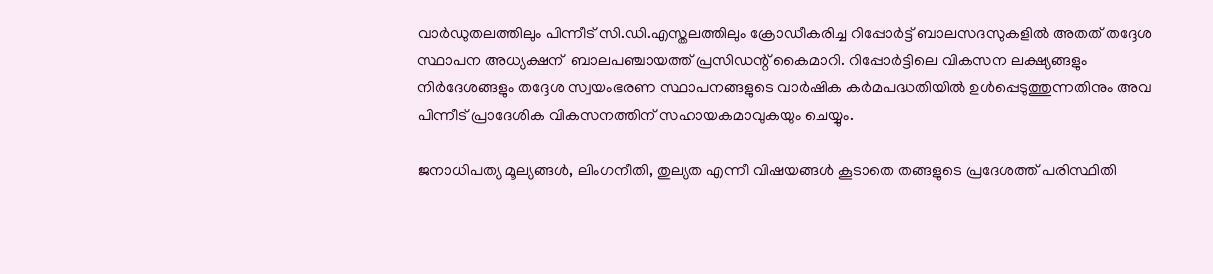വാർഡുതലത്തിലും പിന്നീട് സി.ഡി.എസ്തലത്തിലും ക്രോഡീകരിച്ച റിപ്പോർട്ട് ബാലസദസുകളിൽ അതത് തദ്ദേശ സ്ഥാപന അധ്യക്ഷന്  ബാലപഞ്ചായത്ത് പ്രസിഡന്റ് കൈമാറി. റിപ്പോർട്ടിലെ വികസന ലക്ഷ്യങ്ങളും നിർദേശങ്ങളും തദ്ദേശ സ്വയംഭരണ സ്ഥാപനങ്ങളുടെ വാർഷിക കർമപദ്ധതിയിൽ ഉൾപ്പെടുത്തുന്നതിനും അവ പിന്നീട് പ്രാദേശിക വികസനത്തിന് സഹായകമാവുകയും ചെയ്യും.

ജനാധിപത്യ മൂല്യങ്ങൾ, ലിംഗനീതി, തുല്യത എന്നീ വിഷയങ്ങൾ കൂടാതെ തങ്ങളുടെ പ്രദേശത്ത് പരിസ്ഥിതി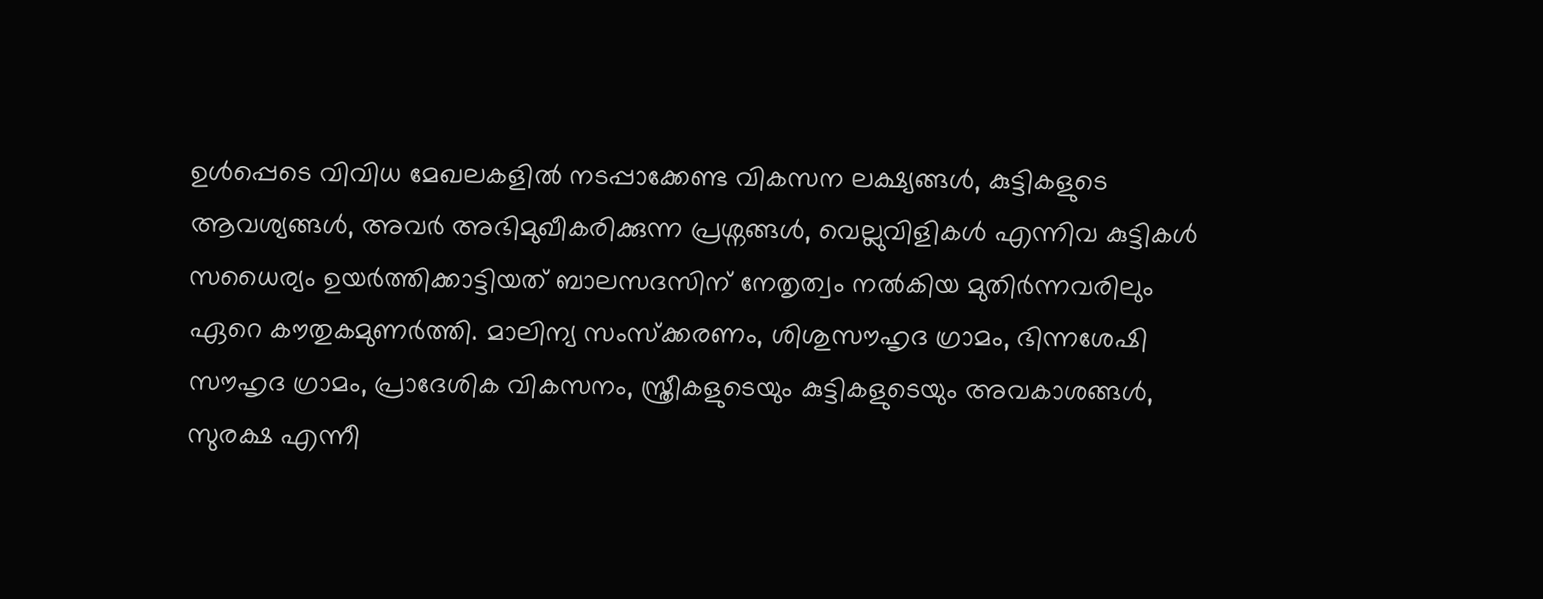ഉൾപ്പെടെ വിവിധ മേഖലകളിൽ നടപ്പാക്കേണ്ട വികസന ലക്ഷ്യങ്ങൾ, കുട്ടികളുടെ ആവശ്യങ്ങൾ, അവർ അഭിമുഖീകരിക്കുന്ന പ്രശ്നങ്ങൾ, വെല്ലുവിളികൾ എന്നിവ കുട്ടികൾ സധൈര്യം ഉയർത്തിക്കാട്ടിയത് ബാലസദസിന് നേതൃത്വം നൽകിയ മുതിർന്നവരിലും ഏറെ കൗതുകമുണർത്തി. മാലിന്യ സംസ്ക്കരണം, ശിശുസൗഹൃദ ഗ്രാമം, ഭിന്നശേഷി സൗഹൃദ ഗ്രാമം, പ്രാദേശിക വികസനം, സ്ത്രീകളുടെയും കുട്ടികളുടെയും അവകാശങ്ങൾ, സുരക്ഷ എന്നീ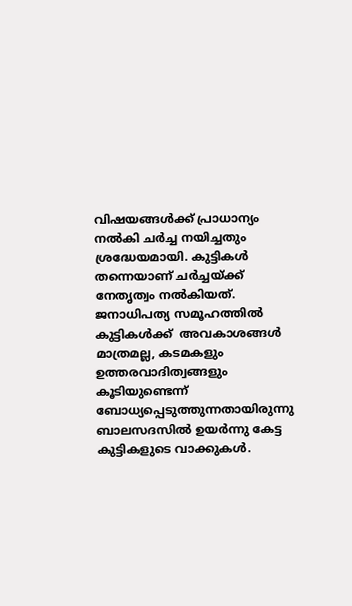വിഷയങ്ങൾക്ക് പ്രാധാന്യം നൽകി ചർച്ച നയിച്ചതും ശ്രദ്ധേയമായി. കുട്ടികൾ തന്നെയാണ് ചർച്ചയ്ക്ക് നേതൃത്വം നൽകിയത്. ജനാധിപത്യ സമൂഹത്തിൽ കുട്ടികൾക്ക്  അവകാശങ്ങൾ മാത്രമല്ല, കടമകളും ഉത്തരവാദിത്വങ്ങളും കൂടിയുണ്ടെന്ന് ബോധ്യപ്പെടുത്തുന്നതായിരുന്നു ബാലസദസിൽ ഉയർന്നു കേട്ട കുട്ടികളുടെ വാക്കുകൾ.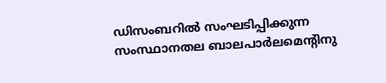ഡിസംബറിൽ സംഘടിപ്പിക്കുന്ന സംസ്ഥാനതല ബാലപാർലമെന്റിനു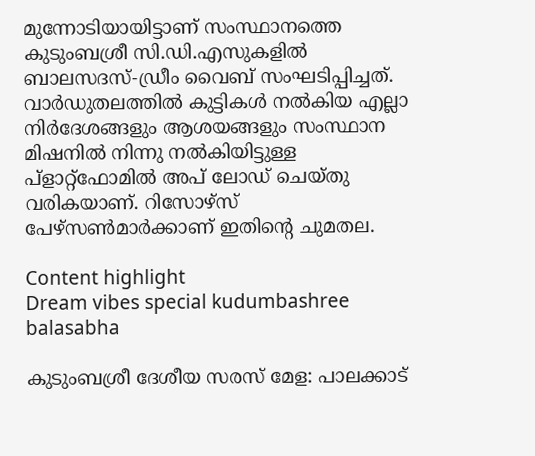മുന്നോടിയായിട്ടാണ് സംസ്ഥാനത്തെ കുടുംബശ്രീ സി.ഡി.എസുകളിൽ ബാലസദസ്-ഡ്രീം വൈബ് സംഘടിപ്പിച്ചത്. വാർഡുതലത്തിൽ കുട്ടികൾ നൽകിയ എല്ലാ നിർദേശങ്ങളും ആശയങ്ങളും സംസ്ഥാന മിഷനിൽ നിന്നു നൽകിയിട്ടുള്ള പ്ളാറ്റ്ഫോമിൽ അപ് ലോഡ് ചെയ്തു വരികയാണ്. റിസോഴ്സ് പേഴ്സൺമാർക്കാണ് ഇതിന്റെ ചുമതല.

Content highlight
Dream vibes special kudumbashree balasabha

കുടുംബശ്രീ ദേശീയ സരസ് മേള: പാലക്കാട്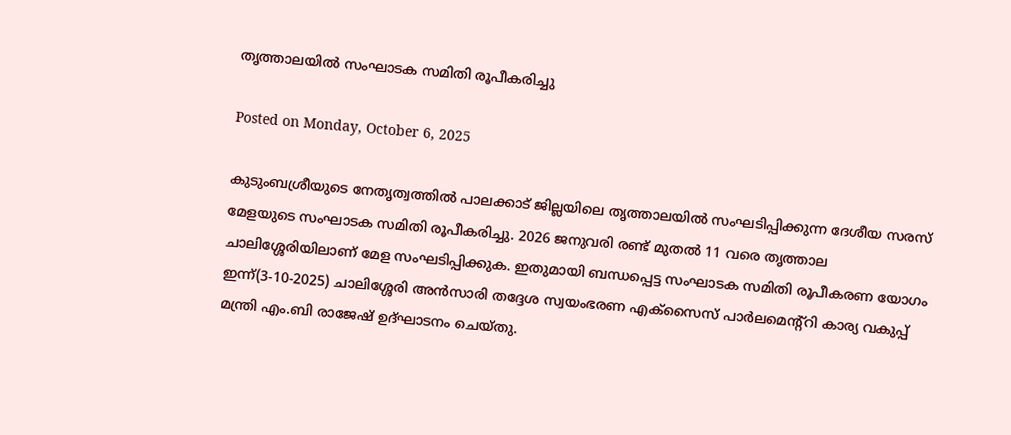തൃത്താലയിൽ സംഘാടക സമിതി രൂപീകരിച്ചു

Posted on Monday, October 6, 2025

കുടുംബശ്രീയുടെ നേതൃത്വത്തിൽ പാലക്കാട് ജില്ലയിലെ തൃത്താലയിൽ സംഘടിപ്പിക്കുന്ന ദേശീയ സരസ് മേളയുടെ സംഘാടക സമിതി രൂപീകരിച്ചു. 2026 ജനുവരി രണ്ട് മുതൽ 11 വരെ തൃത്താല ചാലിശ്ശേരിയിലാണ് മേള സംഘടിപ്പിക്കുക. ഇതുമായി ബന്ധപ്പെട്ട സംഘാടക സമിതി രൂപീകരണ യോഗം ഇന്ന്(3-10-2025) ചാലിശ്ശേരി അൻസാരി തദ്ദേശ സ്വയംഭരണ എക്സൈസ് പാർലമെന്റ്റി കാര്യ വകുപ്പ് മന്ത്രി എം.ബി രാജേഷ് ഉദ്ഘാടനം ചെയ്തു.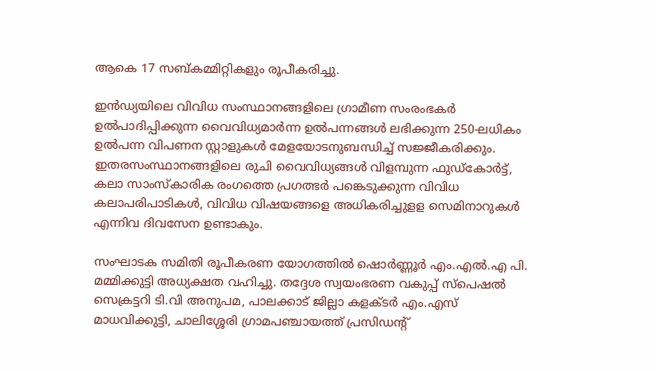ആകെ 17 സബ്കമ്മിറ്റികളും രൂപീകരിച്ചു.

ഇൻഡ്യയിലെ വിവിധ സംസ്ഥാനങ്ങളിലെ ഗ്രാമീണ സംരംഭകർ ഉൽപാദിപ്പിക്കുന്ന വൈവിധ്യമാർന്ന ഉൽപന്നങ്ങൾ ലഭിക്കുന്ന 250-ലധികം ഉൽപന്ന വിപണന സ്റ്റാളുകൾ മേളയോടനുബന്ധിച്ച് സജ്ജീകരിക്കും. ഇതരസംസ്ഥാനങ്ങളിലെ രുചി വൈവിധ്യങ്ങൾ വിളമ്പുന്ന ഫുഡ്കോർട്ട്, കലാ സാംസ്കാരിക രംഗത്തെ പ്രഗത്ഭർ പങ്കെടുക്കുന്ന വിവിധ കലാപരിപാടികൾ, വിവിധ വിഷയങ്ങളെ അധികരിച്ചുളള സെമിനാറുകൾ എന്നിവ ദിവസേന ഉണ്ടാകും.

സംഘാടക സമിതി രൂപീകരണ യോഗത്തിൽ ഷൊർണ്ണൂർ എം.എൽ.എ പി. മമ്മിക്കുട്ടി അധ്യക്ഷത വഹിച്ചു. തദ്ദേശ സ്വയംഭരണ വകുപ്പ് സ്പെഷൽ സെക്രട്ടറി ടി.വി അനുപമ, പാലക്കാട് ജില്ലാ കളക്ടർ എം.എസ് മാധവിക്കുട്ടി, ചാലിശ്ശേരി ഗ്രാമപഞ്ചായത്ത് പ്രസിഡന്റ്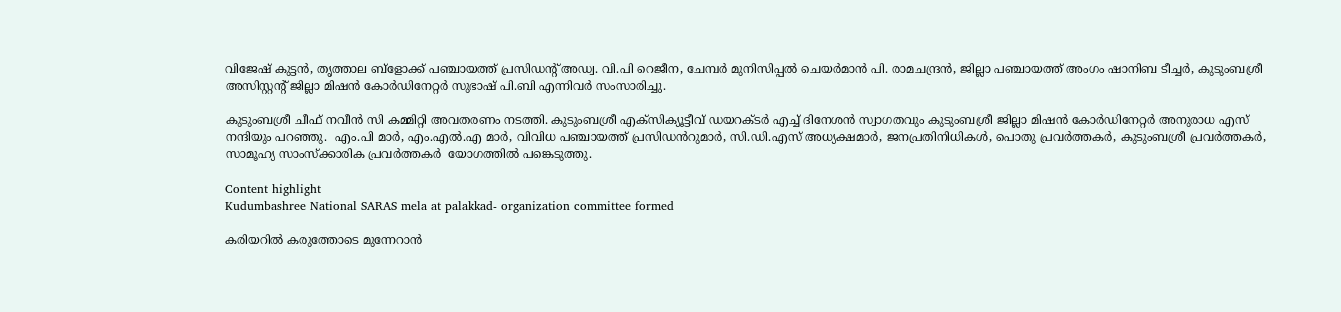വിജേഷ് കുട്ടൻ, തൃത്താല ബ്ളോക്ക് പഞ്ചായത്ത് പ്രസിഡന്റ് അഡ്വ. വി.പി റെജീന, ചേമ്പർ മുനിസിപ്പൽ ചെയർമാൻ പി. രാമചന്ദ്രൻ, ജില്ലാ പഞ്ചായത്ത് അംഗം ഷാനിബ ടീച്ചർ, കുടുംബശ്രീ അസിസ്റ്റന്റ് ജില്ലാ മിഷൻ കോർഡിനേറ്റർ സുഭാഷ് പി.ബി എന്നിവർ സംസാരിച്ചു.

കുടുംബശ്രീ ചീഫ് നവീൻ സി കമ്മിറ്റി അവതരണം നടത്തി. കുടുംബശ്രീ എക്സിക്യൂട്ടീവ് ഡയറക്ടർ എച്ച് ദിനേശൻ സ്വാഗതവും കുടുംബശ്രീ ജില്ലാ മിഷൻ കോർഡിനേറ്റർ അനുരാധ എസ് നന്ദിയും പറഞ്ഞു.  എം.പി മാർ, എം.എൽ.എ മാർ, വിവിധ പഞ്ചായത്ത് പ്രസിഡൻറുമാർ, സി.ഡി.എസ് അധ്യക്ഷമാർ, ജനപ്രതിനിധികൾ, പൊതു പ്രവർത്തകർ, കുടുംബശ്രീ പ്രവർത്തകർ, സാമൂഹ്യ സാംസ്ക്കാരിക പ്രവർത്തകർ  യോഗത്തിൽ പങ്കെടുത്തു.

Content highlight
Kudumbashree National SARAS mela at palakkad- organization committee formed

കരിയറിൽ കരുത്തോടെ മുന്നേറാൻ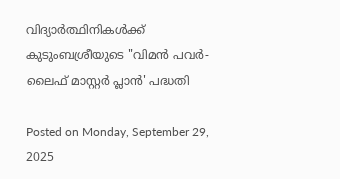വിദ്യാർത്ഥിനികൾക്ക് കുടുംബശ്രീയുടെ "വിമൻ പവർ-ലൈഫ് മാസ്റ്റർ പ്ലാൻ' പദ്ധതി

Posted on Monday, September 29, 2025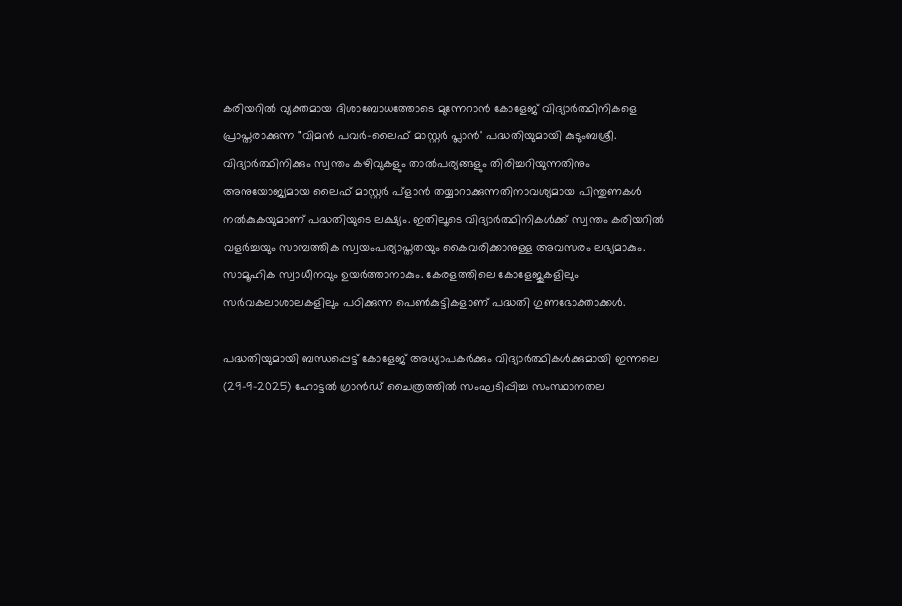കരിയറിൽ വ്യക്തമായ ദിശാബോധത്തോടെ മുന്നേറാൻ കോളേജ് വിദ്യാർത്ഥിനികളെ പ്രാപ്തരാക്കുന്ന "വിമൻ പവർ-ലൈഫ് മാസ്റ്റർ പ്ലാൻ' പദ്ധതിയുമായി കുടുംബശ്രീ. വിദ്യാർത്ഥിനിക്കും സ്വന്തം കഴിവുകളും താൽപര്യങ്ങളും തിരിച്ചറിയുന്നതിനും അനുയോജ്യമായ ലൈഫ് മാസ്റ്റർ പ്ളാൻ തയ്യാറാക്കുന്നതിനാവശ്യമായ പിന്തുണകൾ നൽകുകയുമാണ് പദ്ധതിയുടെ ലക്ഷ്യം. ഇതിലൂടെ വിദ്യാർത്ഥിനികൾക്ക് സ്വന്തം കരിയറിൽ വളർച്ചയും സാമ്പത്തിക സ്വയംപര്യാപ്തതയും കൈവരിക്കാനുള്ള അവസരം ലഭ്യമാകും. സാമൂഹിക സ്വാധീനവും ഉയർത്താനാകും. കേരളത്തിലെ കോളേജുകളിലും സർവകലാശാലകളിലും പഠിക്കുന്ന പെൺകുട്ടികളാണ് പദ്ധതി ഗുണഭോക്താക്കൾ.

പദ്ധതിയുമായി ബന്ധപ്പെട്ട് കോളേജ് അധ്യാപകർക്കും വിദ്യാർത്ഥികൾക്കുമായി ഇന്നലെ (29-9-2025) ഹോട്ടൽ ഗ്രാൻഡ് ചൈത്രത്തിൽ സംഘടിപ്പിച്ച സംസ്ഥാനതല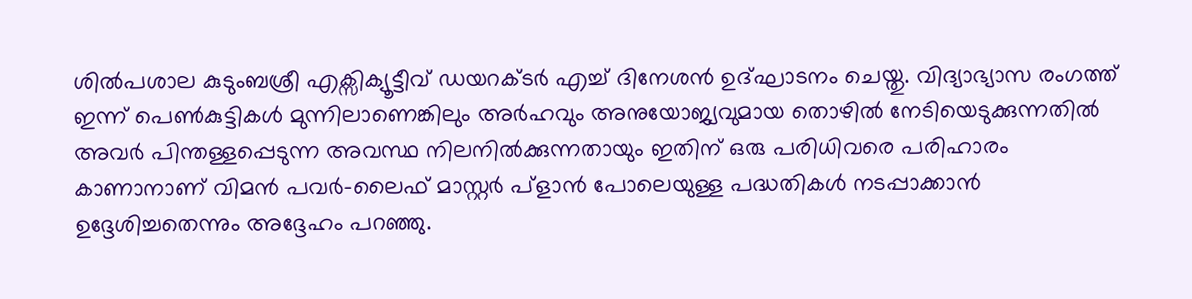ശിൽപശാല കുടുംബശ്രീ എക്സിക്യൂട്ടീവ് ഡയറക്ടർ എച്ച് ദിനേശൻ ഉദ്ഘാടനം ചെയ്തു. വിദ്യാഭ്യാസ രംഗത്ത് ഇന്ന് പെൺകുട്ടികൾ മുന്നിലാണെങ്കിലും അർഹവും അനുയോജ്യവുമായ തൊഴിൽ നേടിയെടുക്കുന്നതിൽ അവർ പിന്തള്ളപ്പെടുന്ന അവസ്ഥ നിലനിൽക്കുന്നതായും ഇതിന് ഒരു പരിധിവരെ പരിഹാരം കാണാനാണ് വിമൻ പവർ-ലൈഫ് മാസ്റ്റർ പ്ളാൻ പോലെയുള്ള പദ്ധതികൾ നടപ്പാക്കാൻ ഉദ്ദേശിച്ചതെന്നും അദ്ദേഹം പറഞ്ഞു.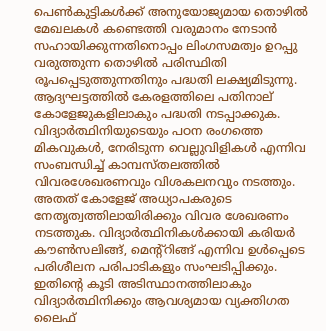പെൺകുട്ടികൾക്ക് അനുയോജ്യമായ തൊഴിൽ മേഖലകൾ കണ്ടെത്തി വരുമാനം നേടാൻ സഹായിക്കുന്നതിനൊപ്പം ലിംഗസമത്വം ഉറപ്പു വരുത്തുന്ന തൊഴിൽ പരിസ്ഥിതി രൂപപ്പെടുത്തുന്നതിനും പദ്ധതി ലക്ഷ്യമിടുന്നു.  ആദ്യഘട്ടത്തിൽ കേരളത്തിലെ പതിനാല് കോളേജുകളിലാകും പദ്ധതി നടപ്പാക്കുക. വിദ്യാർത്ഥിനിയുടെയും പഠന രംഗത്തെ മികവുകൾ, നേരിടുന്ന വെല്ലുവിളികൾ എന്നിവ സംബന്ധിച്ച് കാമ്പസ്തലത്തിൽ വിവരശേഖരണവും വിശകലനവും നടത്തും. അതത് കോളേജ് അധ്യാപകരുടെ നേതൃത്വത്തിലായിരിക്കും വിവര ശേഖരണം നടത്തുക. വിദ്യാർത്ഥിനികൾക്കായി കരിയർ കൗൺസലിങ്ങ്, മെന്റ്റിങ്ങ് എന്നിവ ഉൾപ്പെടെ പരിശീലന പരിപാടികളും സംഘടിപ്പിക്കും. ഇതിന്റെ കൂടി അടിസ്ഥാനത്തിലാകും വിദ്യാർത്ഥിനിക്കും ആവശ്യമായ വ്യക്തിഗത ലൈഫ്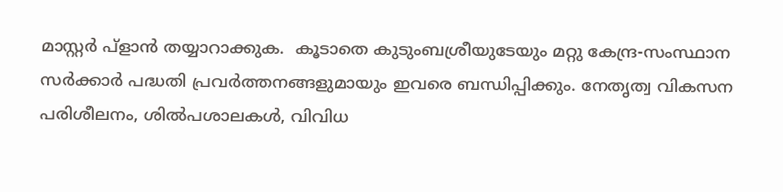മാസ്റ്റർ പ്ളാൻ തയ്യാറാക്കുക.  കൂടാതെ കുടുംബശ്രീയുടേയും മറ്റു കേന്ദ്ര-സംസ്ഥാന സർക്കാർ പദ്ധതി പ്രവർത്തനങ്ങളുമായും ഇവരെ ബന്ധിപ്പിക്കും. നേതൃത്വ വികസന പരിശീലനം, ശിൽപശാലകൾ, വിവിധ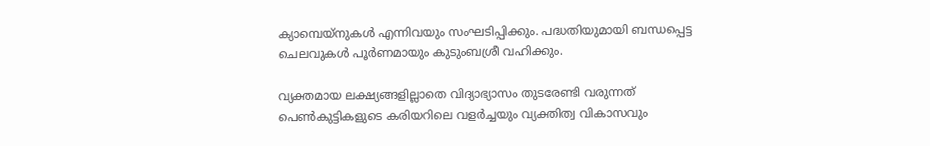ക്യാമ്പെയ്നുകൾ എന്നിവയും സംഘടിപ്പിക്കും. പദ്ധതിയുമായി ബന്ധപ്പെട്ട ചെലവുകൾ പൂർണമായും കുടുംബശ്രീ വഹിക്കും.

വ്യക്തമായ ലക്ഷ്യങ്ങളില്ലാതെ വിദ്യാഭ്യാസം തുടരേണ്ടി വരുന്നത് പെൺകുട്ടികളുടെ കരിയറിലെ വളർച്ചയും വ്യക്തിത്വ വികാസവും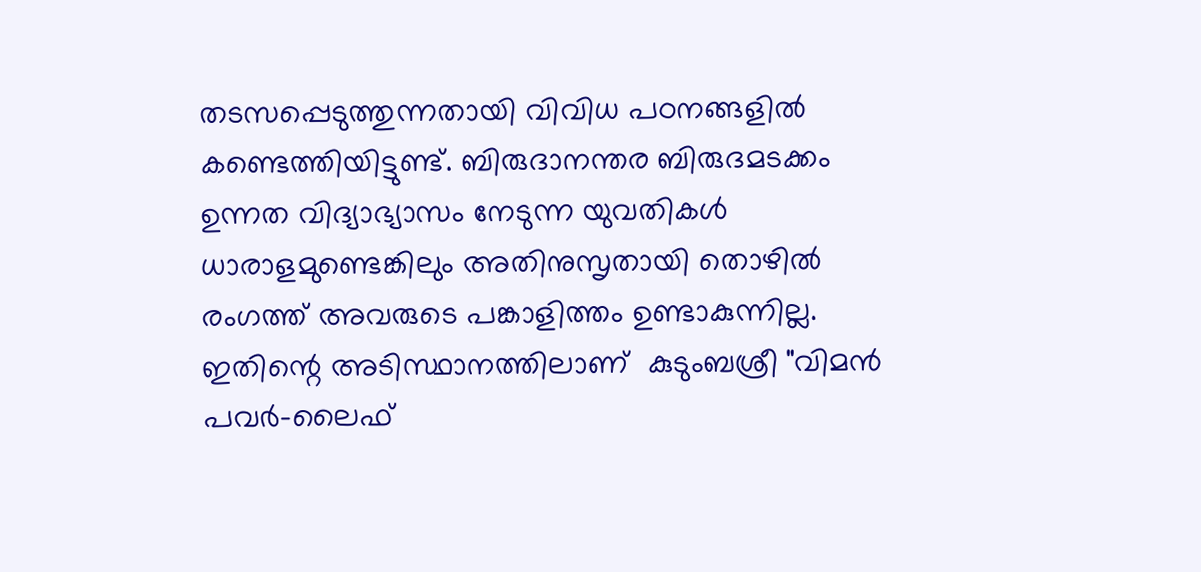തടസപ്പെടുത്തുന്നതായി വിവിധ പഠനങ്ങളിൽ കണ്ടെത്തിയിട്ടുണ്ട്. ബിരുദാനന്തര ബിരുദമടക്കം ഉന്നത വിദ്യാഭ്യാസം നേടുന്ന യുവതികൾ ധാരാളമുണ്ടെങ്കിലും അതിനുസൃതായി തൊഴിൽ രംഗത്ത് അവരുടെ പങ്കാളിത്തം ഉണ്ടാകുന്നില്ല. ഇതിന്റെ അടിസ്ഥാനത്തിലാണ്  കുടുംബശ്രീ "വിമൻ പവർ-ലൈഫ്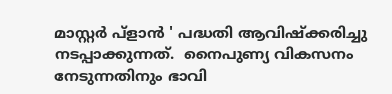മാസ്റ്റർ പ്ളാൻ ' പദ്ധതി ആവിഷ്ക്കരിച്ചു നടപ്പാക്കുന്നത്.  നൈപുണ്യ വികസനം നേടുന്നതിനും ഭാവി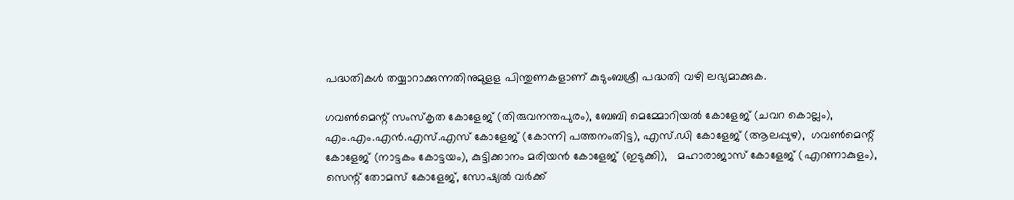പദ്ധതികൾ തയ്യാറാക്കുന്നതിനുമുളള പിന്തുണകളാണ് കുടുംബശ്രീ പദ്ധതി വഴി ലഭ്യമാക്കുക.

ഗവൺമെന്റ് സംസ്കൃത കോളേജ് (തിരുവനന്തപുരം), ബേബി മെമ്മോറിയൽ കോളേജ് (ചവറ കൊല്ലം),  എം.എം.എൻ.എസ്.എസ് കോളേജ് (കോന്നി പത്തനംതിട്ട), എസ്.ഡി കോളേജ് (ആലപ്പുഴ),  ഗവൺമെന്റ് കോളേജ് (നാട്ടകം കോട്ടയം), കുട്ടിക്കാനം മരിയൻ കോളേജ് (ഇടുക്കി),   മഹാരാജാസ് കോളേജ് (എറണാകുളം), സെന്റ് തോമസ് കോളേജ്, സോഷ്യൽ വർക്ക്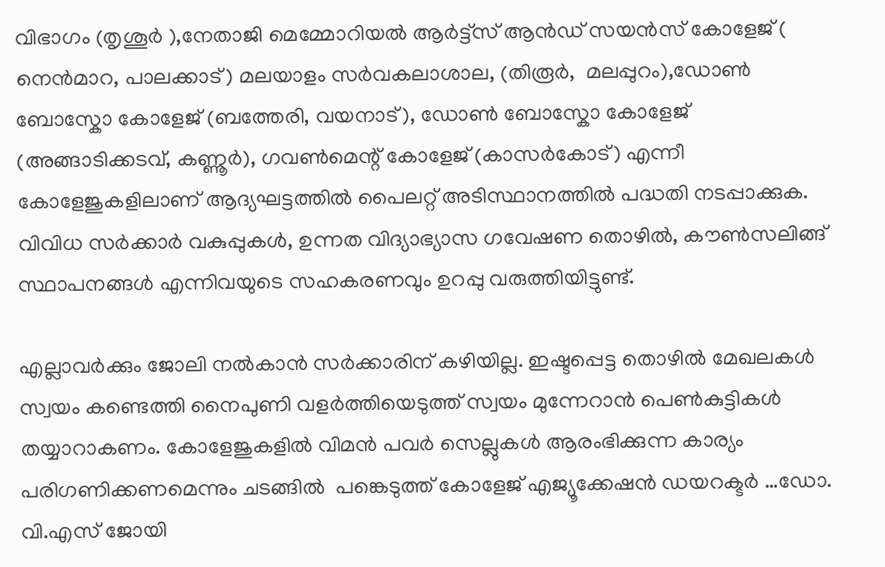വിഭാഗം (തൃശൂർ ),നേതാജി മെമ്മോറിയൽ ആർട്ട്സ് ആൻഡ് സയൻസ് കോളേജ് ( നെൻമാറ, പാലക്കാട്) മലയാളം സർവകലാശാല, (തിരൂർ,  മലപ്പുറം),ഡോൺ ബോസ്കോ കോളേജ് (ബത്തേരി, വയനാട്), ഡോൺ ബോസ്കോ കോളേജ് (അങ്ങാടിക്കടവ്, കണ്ണൂർ), ഗവൺമെന്റ് കോളേജ് (കാസർകോട്) എന്നീ കോളേജുകളിലാണ് ആദ്യഘട്ടത്തിൽ പൈലറ്റ് അടിസ്ഥാനത്തിൽ പദ്ധതി നടപ്പാക്കുക.   വിവിധ സർക്കാർ വകുപ്പുകൾ, ഉന്നത വിദ്യാഭ്യാസ ഗവേഷണ തൊഴിൽ, കൗൺസലിങ്ങ് സ്ഥാപനങ്ങൾ എന്നിവയുടെ സഹകരണവും ഉറപ്പു വരുത്തിയിട്ടുണ്ട്.

എല്ലാവർക്കും ജോലി നൽകാൻ സർക്കാരിന് കഴിയില്ല. ഇഷ്ടപ്പെട്ട തൊഴിൽ മേഖലകൾ സ്വയം കണ്ടെത്തി നൈപുണി വളർത്തിയെടുത്ത് സ്വയം മുന്നേറാൻ പെൺകുട്ടികൾ തയ്യാറാകണം. കോളേജുകളിൽ വിമൻ പവർ സെല്ലുകൾ ആരംഭിക്കുന്ന കാര്യം പരിഗണിക്കണമെന്നും ചടങ്ങിൽ  പങ്കെടുത്ത് കോളേജ് എജ്യൂക്കേഷൻ ഡയറക്ടർ …ഡോ. വി.എസ് ജോയി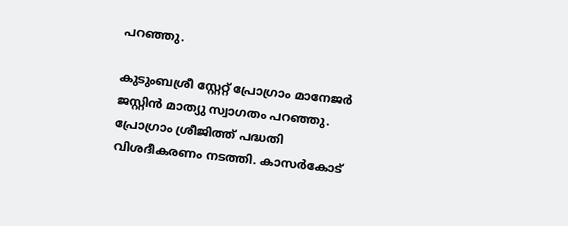പറഞ്ഞു.

കുടുംബശ്രീ സ്റ്റേറ്റ് പ്രോഗ്രാം മാനേജർ ജസ്റ്റിൻ മാത്യു സ്വാഗതം പറഞ്ഞു. പ്രോഗ്രാം ശ്രീജിത്ത് പദ്ധതി വിശദീകരണം നടത്തി. കാസർകോട്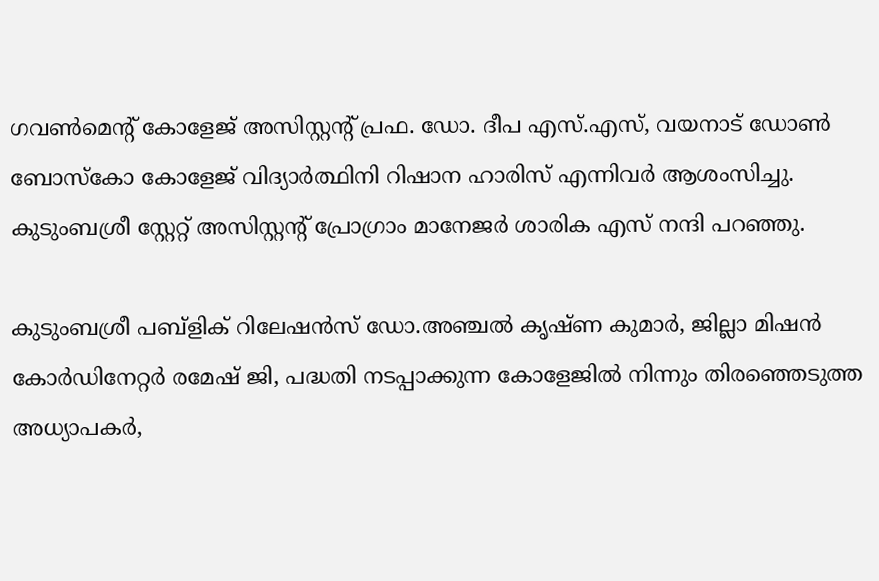ഗവൺമെന്റ് കോളേജ് അസിസ്റ്റന്റ് പ്രഫ. ഡോ. ദീപ എസ്.എസ്, വയനാട് ഡോൺ ബോസ്കോ കോളേജ് വിദ്യാർത്ഥിനി റിഷാന ഹാരിസ് എന്നിവർ ആശംസിച്ചു. കുടുംബശ്രീ സ്റ്റേറ്റ് അസിസ്റ്റന്റ് പ്രോഗ്രാം മാനേജർ ശാരിക എസ് നന്ദി പറഞ്ഞു.

കുടുംബശ്രീ പബ്ളിക് റിലേഷൻസ് ഡോ.അഞ്ചൽ കൃഷ്ണ കുമാർ, ജില്ലാ മിഷൻ കോർഡിനേറ്റർ രമേഷ് ജി, പദ്ധതി നടപ്പാക്കുന്ന കോളേജിൽ നിന്നും തിരഞ്ഞെടുത്ത അധ്യാപകർ,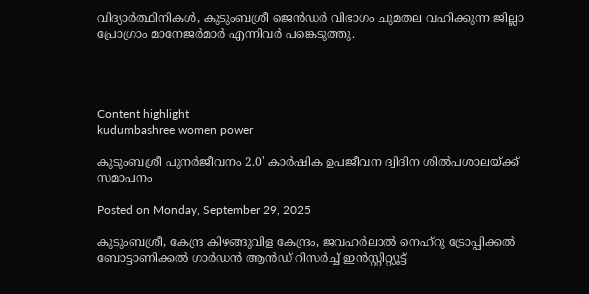വിദ്യാർത്ഥിനികൾ, കുടുംബശ്രീ ജെൻഡർ വിഭാഗം ചുമതല വഹിക്കുന്ന ജില്ലാ പ്രോഗ്രാം മാനേജർമാർ എന്നിവർ പങ്കെടുത്തു.




Content highlight
kudumbashree women power

കുടുംബശ്രീ പുനർജീവനം 2.0' കാർഷിക ഉപജീവന ദ്വിദിന ശിൽപശാലയ്ക്ക് സമാപനം

Posted on Monday, September 29, 2025

കുടുംബശ്രീ, കേന്ദ്ര കിഴങ്ങുവിള കേന്ദ്രം, ജവഹർലാൽ നെഹ്റു ട്രോപ്പിക്കൽ ബോട്ടാണിക്കൽ ഗാർഡൻ ആൻഡ് റിസർച്ച് ഇൻസ്റ്റിറ്റ്യൂട്ട്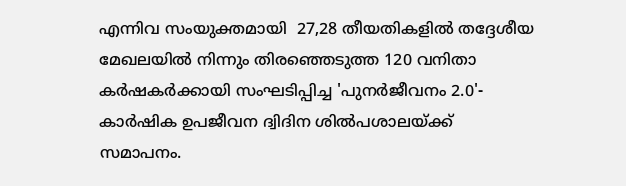എന്നിവ സംയുക്തമായി  27,28 തീയതികളിൽ തദ്ദേശീയ മേഖലയിൽ നിന്നും തിരഞ്ഞെടുത്ത 120 വനിതാ കർഷകർക്കായി സംഘടിപ്പിച്ച 'പുനർജീവനം 2.0'- കാർഷിക ഉപജീവന ദ്വിദിന ശിൽപശാലയ്ക്ക് സമാപനം.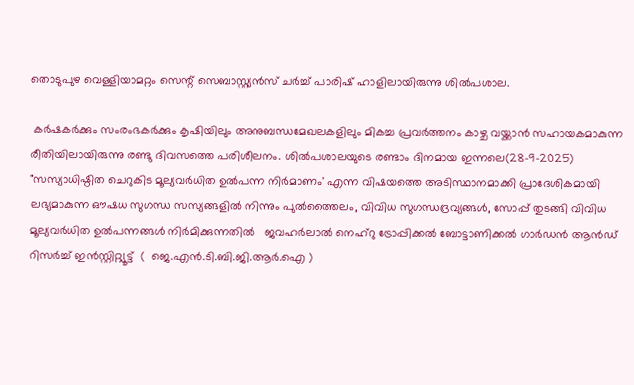തൊടുപുഴ വെള്ളിയാമറ്റം സെന്റ് സെബാസ്റ്റ്യൻസ് ചർച്ച് പാരിഷ് ഹാളിലായിരുന്നു ശിൽപശാല.

 കർഷകർക്കും സംരംഭകർക്കും കൃഷിയിലും അനുബന്ധമേഖലകളിലും മികച്ച പ്രവർത്തനം കാഴ്ച വയ്ക്കാൻ സഹായകമാകുന്ന രീതിയിലായിരുന്നു രണ്ടു ദിവസത്തെ പരിശീലനം. ശിൽപശാലയുടെ രണ്ടാം ദിനമായ ഇന്നലെ(28-9-2025) "സസ്യാധിഷ്ഠിത ചെറുകിട മൂല്യവർധിത ഉൽപന്ന നിർമാണം' എന്ന വിഷയത്തെ അടിസ്ഥാനമാക്കി പ്രാദേശികമായി ലഭ്യമാകുന്ന ഔഷധ സുഗന്ധ സസ്യങ്ങളിൽ നിന്നും പുൽത്തൈലം, വിവിധ സുഗന്ധദ്രവ്യങ്ങൾ, സോപ്പ് തുടങ്ങി വിവിധ മൂല്യവർധിത ഉൽപന്നങ്ങൾ നിർമിക്കുന്നതിൽ   ജവഹർലാൽ നെഹ്റു ട്രോപ്പിക്കൽ ബോട്ടാണിക്കൽ ഗാർഡൻ ആൻഡ് റിസർച്ച് ഇൻസ്റ്റിറ്റ്യൂട്ട്  (  ജെ.എൻ.ടി.ബി.ജി.ആർ.ഐ )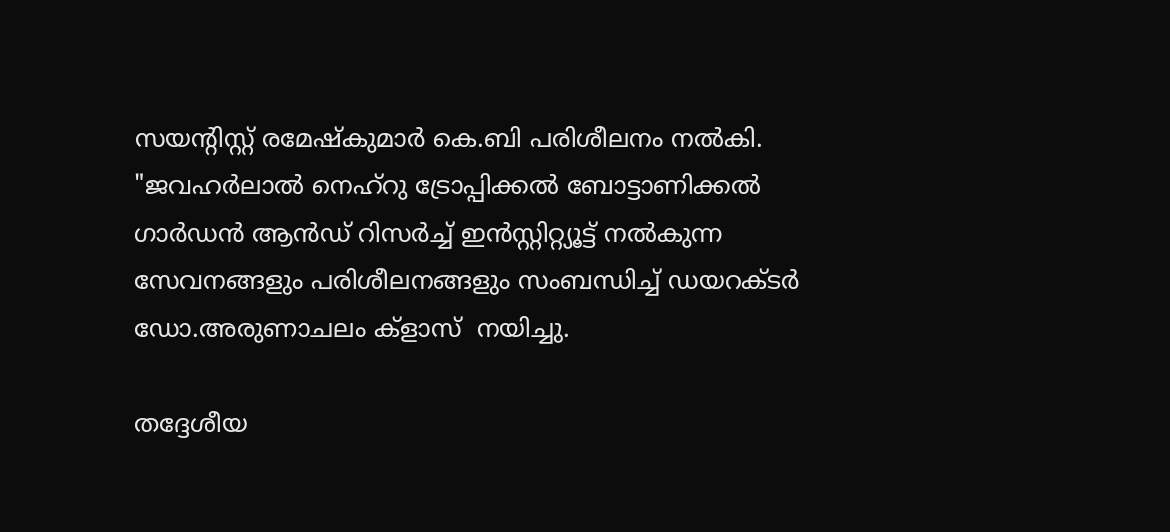സയന്റിസ്റ്റ് രമേഷ്കുമാർ കെ.ബി പരിശീലനം നൽകി. "ജവഹർലാൽ നെഹ്റു ട്രോപ്പിക്കൽ ബോട്ടാണിക്കൽ ഗാർഡൻ ആൻഡ് റിസർച്ച് ഇൻസ്റ്റിറ്റ്യൂട്ട് നൽകുന്ന സേവനങ്ങളും പരിശീലനങ്ങളും സംബന്ധിച്ച് ഡയറക്ടർ ഡോ.അരുണാചലം ക്ളാസ്  നയിച്ചു.

തദ്ദേശീയ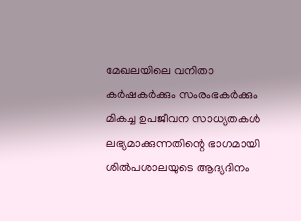മേഖലയിലെ വനിതാ കർഷകർക്കും സംരംഭകർക്കും മികച്ച ഉപജീവന സാധ്യതകൾ ലഭ്യമാക്കുന്നതിന്റെ ഭാഗമായി ശിൽപശാലയുടെ ആദ്യദിനം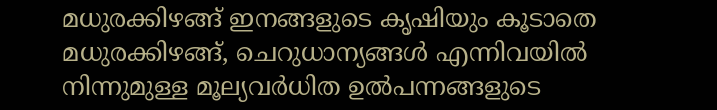മധുരക്കിഴങ്ങ് ഇനങ്ങളുടെ കൃഷിയും കൂടാതെ മധുരക്കിഴങ്ങ്, ചെറുധാന്യങ്ങൾ എന്നിവയിൽ നിന്നുമുള്ള മൂല്യവർധിത ഉൽപന്നങ്ങളുടെ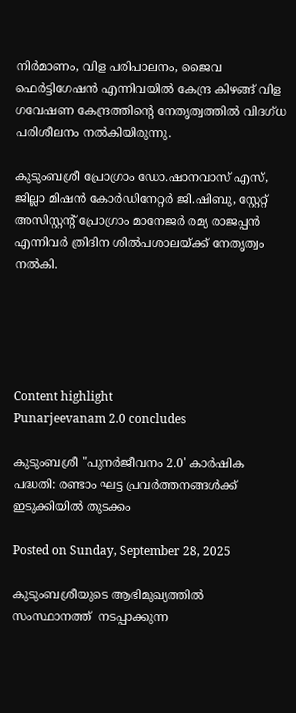നിർമാണം, വിള പരിപാലനം, ജൈവ ഫെർട്ടിഗേഷൻ എന്നിവയിൽ കേന്ദ്ര കിഴങ്ങ് വിള ഗവേഷണ കേന്ദ്രത്തിന്റെ നേതൃത്വത്തിൽ വിദഗ്ധ പരിശീലനം നൽകിയിരുന്നു.

കുടുംബശ്രീ പ്രോഗ്രാം ഡോ.ഷാനവാസ് എസ്, ജില്ലാ മിഷൻ കോർഡിനേറ്റർ ജി.ഷിബു, സ്റ്റേറ്റ് അസിസ്റ്റന്റ് പ്രോഗ്രാം മാനേജർ രമ്യ രാജപ്പൻ എന്നിവർ ത്രിദിന ശിൽപശാലയ്ക്ക് നേതൃത്വം നൽകി.





Content highlight
Punarjeevanam 2.0 concludes

കുടുംബശ്രീ "പുനർജീവനം 2.0' കാർഷിക പദ്ധതി: രണ്ടാം ഘട്ട പ്രവർത്തനങ്ങൾക്ക് ഇടുക്കിയിൽ തുടക്കം

Posted on Sunday, September 28, 2025

കുടുംബശ്രീയുടെ ആഭിമുഖ്യത്തിൽ സംസ്ഥാനത്ത്  നടപ്പാക്കുന്ന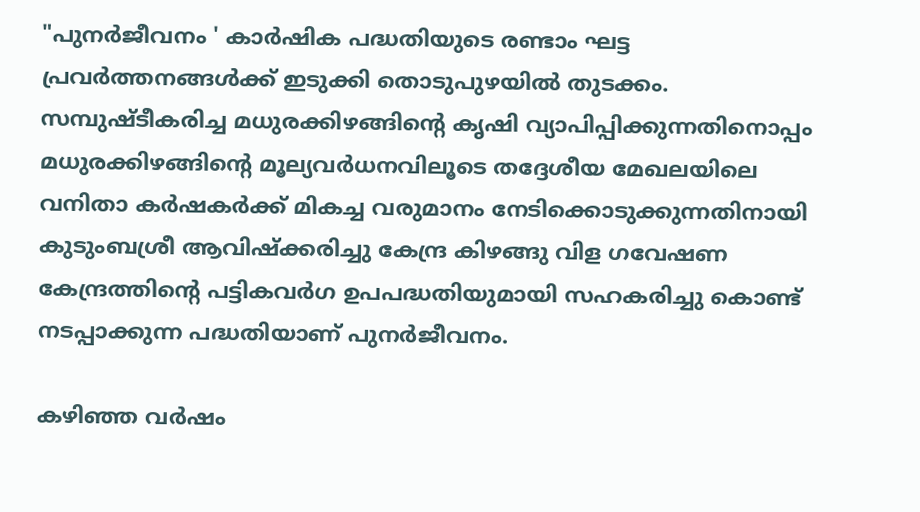"പുനർജീവനം ' കാർഷിക പദ്ധതിയുടെ രണ്ടാം ഘട്ട പ്രവർത്തനങ്ങൾക്ക് ഇടുക്കി തൊടുപുഴയിൽ തുടക്കം. സമ്പുഷ്ടീകരിച്ച മധുരക്കിഴങ്ങിന്റെ കൃഷി വ്യാപിപ്പിക്കുന്നതിനൊപ്പം മധുരക്കിഴങ്ങിന്റെ മൂല്യവർധനവിലൂടെ തദ്ദേശീയ മേഖലയിലെ വനിതാ കർഷകർക്ക് മികച്ച വരുമാനം നേടിക്കൊടുക്കുന്നതിനായി കുടുംബശ്രീ ആവിഷ്ക്കരിച്ചു കേന്ദ്ര കിഴങ്ങു വിള ഗവേഷണ കേന്ദ്രത്തിന്റെ പട്ടികവർഗ ഉപപദ്ധതിയുമായി സഹകരിച്ചു കൊണ്ട് നടപ്പാക്കുന്ന പദ്ധതിയാണ് പുനർജീവനം.

കഴിഞ്ഞ വർഷം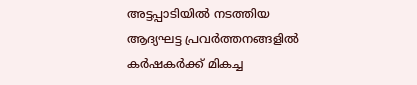അട്ടപ്പാടിയിൽ നടത്തിയ ആദ്യഘട്ട പ്രവർത്തനങ്ങളിൽ കർഷകർക്ക് മികച്ച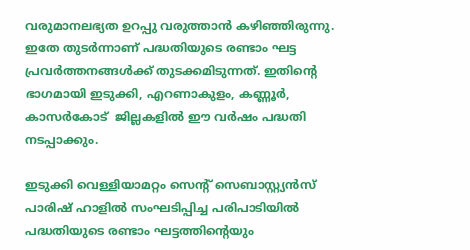വരുമാനലഭ്യത ഉറപ്പു വരുത്താൻ കഴിഞ്ഞിരുന്നു. ഇതേ തുടർന്നാണ് പദ്ധതിയുടെ രണ്ടാം ഘട്ട പ്രവർത്തനങ്ങൾക്ക് തുടക്കമിടുന്നത്. ഇതിന്റെ ഭാഗമായി ഇടുക്കി, എറണാകുളം, കണ്ണൂർ, കാസർകോട്  ജില്ലകളിൽ ഈ വർഷം പദ്ധതി നടപ്പാക്കും.

ഇടുക്കി വെള്ളിയാമറ്റം സെന്റ് സെബാസ്റ്റ്യൻസ് പാരിഷ് ഹാളിൽ സംഘടിപ്പിച്ച പരിപാടിയിൽ പദ്ധതിയുടെ രണ്ടാം ഘട്ടത്തിന്റെയും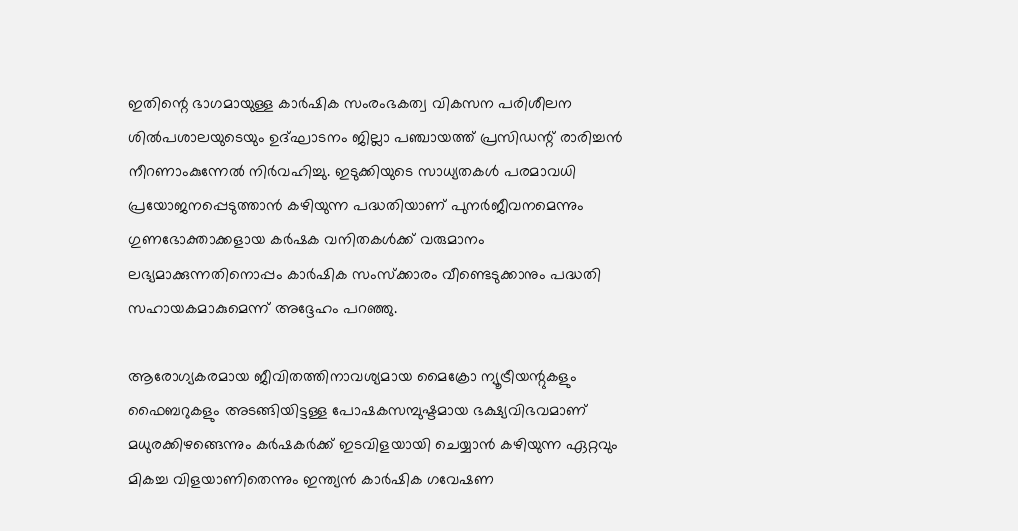ഇതിന്റെ ഭാഗമായുള്ള കാർഷിക സംരംഭകത്വ വികസന പരിശീലന ശിൽപശാലയുടെയും ഉദ്ഘാടനം ജില്ലാ പഞ്ചായത്ത് പ്രസിഡന്റ് രാരിച്ചൻ നീറണാംകുന്നേൽ നിർവഹിച്ചു. ഇടുക്കിയുടെ സാധ്യതകൾ പരമാവധി പ്രയോജനപ്പെടുത്താൻ കഴിയുന്ന പദ്ധതിയാണ് പുനർജീവനമെന്നും ഗുണഭോക്താക്കളായ കർഷക വനിതകൾക്ക് വരുമാനം ലഭ്യമാക്കുന്നതിനൊപ്പം കാർഷിക സംസ്ക്കാരം വീണ്ടെടുക്കാനും പദ്ധതി സഹായകമാകുമെന്ന് അദ്ദേഹം പറഞ്ഞു.

ആരോഗ്യകരമായ ജീവിതത്തിനാവശ്യമായ മൈക്രോ ന്യൂട്രീയന്റുകളും ഫൈബറുകളും അടങ്ങിയിട്ടള്ള പോഷകസമ്പുഷ്ടമായ ഭക്ഷ്യവിഭവമാണ് മധുരക്കിഴങ്ങെന്നും കർഷകർക്ക് ഇടവിളയായി ചെയ്യാൻ കഴിയുന്ന ഏറ്റവും മികച്ച വിളയാണിതെന്നും ഇന്ത്യൻ കാർഷിക ഗവേഷണ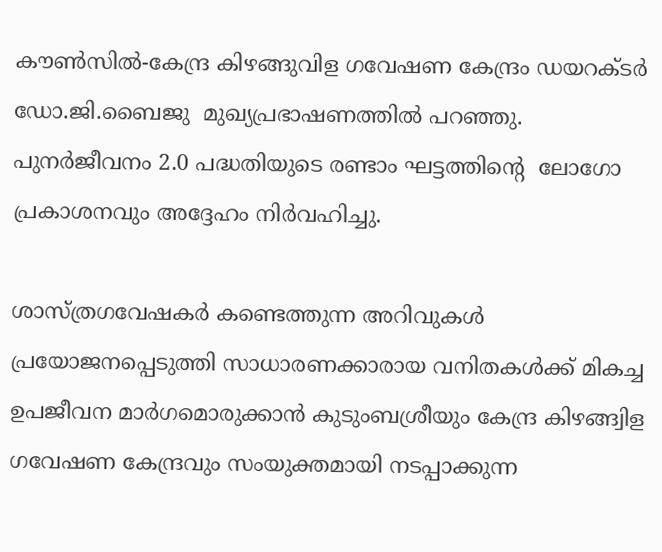കൗൺസിൽ-കേന്ദ്ര കിഴങ്ങുവിള ഗവേഷണ കേന്ദ്രം ഡയറക്ടർ ഡോ.ജി.ബൈജു  മുഖ്യപ്രഭാഷണത്തിൽ പറഞ്ഞു. പുനർജീവനം 2.0 പദ്ധതിയുടെ രണ്ടാം ഘട്ടത്തിന്റെ  ലോഗോ പ്രകാശനവും അദ്ദേഹം നിർവഹിച്ചു.

ശാസ്ത്രഗവേഷകർ കണ്ടെത്തുന്ന അറിവുകൾ പ്രയോജനപ്പെടുത്തി സാധാരണക്കാരായ വനിതകൾക്ക് മികച്ച  ഉപജീവന മാർഗമൊരുക്കാൻ കുടുംബശ്രീയും കേന്ദ്ര കിഴങ്ങ്വിള ഗവേഷണ കേന്ദ്രവും സംയുക്തമായി നടപ്പാക്കുന്ന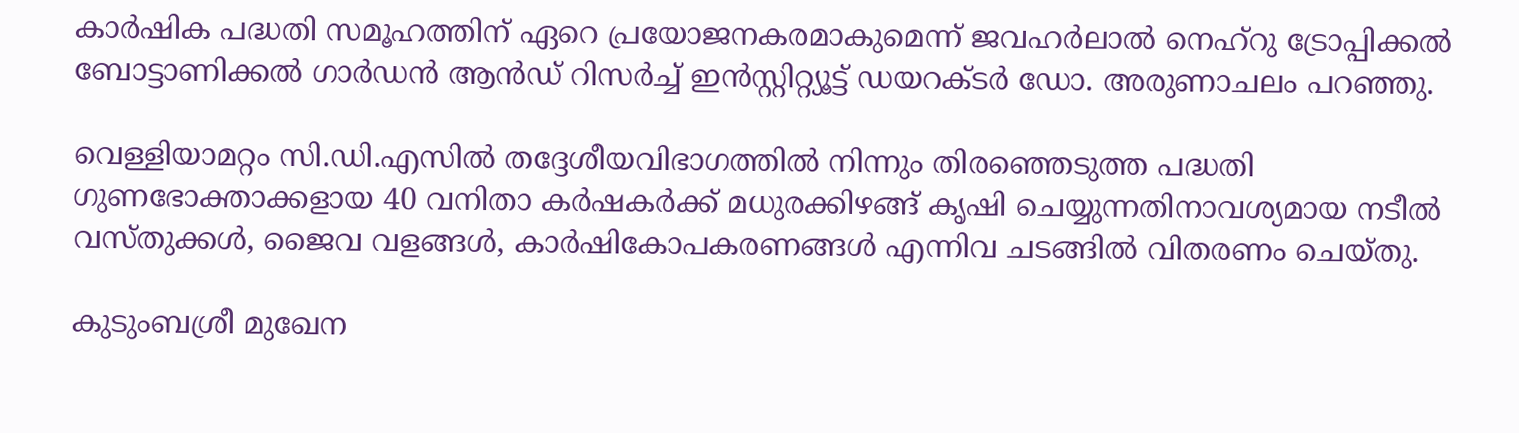കാർഷിക പദ്ധതി സമൂഹത്തിന് ഏറെ പ്രയോജനകരമാകുമെന്ന് ജവഹർലാൽ നെഹ്റു ട്രോപ്പിക്കൽ ബോട്ടാണിക്കൽ ഗാർഡൻ ആൻഡ് റിസർച്ച് ഇൻസ്റ്റിറ്റ്യൂട്ട് ഡയറക്ടർ ഡോ. അരുണാചലം പറഞ്ഞു.

വെള്ളിയാമറ്റം സി.ഡി.എസിൽ തദ്ദേശീയവിഭാഗത്തിൽ നിന്നും തിരഞ്ഞെടുത്ത പദ്ധതി ഗുണഭോക്താക്കളായ 40 വനിതാ കർഷകർക്ക് മധുരക്കിഴങ്ങ് കൃഷി ചെയ്യുന്നതിനാവശ്യമായ നടീൽ വസ്തുക്കൾ, ജൈവ വളങ്ങൾ, കാർഷികോപകരണങ്ങൾ എന്നിവ ചടങ്ങിൽ വിതരണം ചെയ്തു.

കുടുംബശ്രീ മുഖേന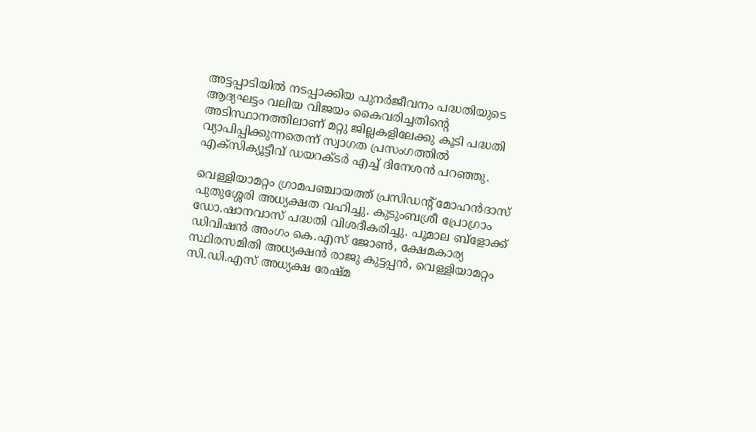അട്ടപ്പാടിയിൽ നടപ്പാക്കിയ പുനർജീവനം പദ്ധതിയുടെ ആദ്യഘട്ടം വലിയ വിജയം കൈവരിച്ചതിന്റെ അടിസ്ഥാനത്തിലാണ് മറ്റു ജില്ലകളിലേക്കു കൂടി പദ്ധതി വ്യാപിപ്പിക്കുന്നതെന്ന് സ്വാഗത പ്രസംഗത്തിൽ എക്സിക്യൂട്ടീവ് ഡയറക്ടർ എച്ച് ദിനേശൻ പറഞ്ഞു.

വെള്ളിയാമറ്റം ഗ്രാമപഞ്ചായത്ത് പ്രസിഡന്റ് മോഹൻദാസ് പുതുശ്ശേരി അധ്യക്ഷത വഹിച്ചു. കുടുംബശ്രീ പ്രോഗ്രാം ഡോ.ഷാനവാസ് പദ്ധതി വിശദീകരിച്ചു. പൂമാല ബ്ളോക്ക് ഡിവിഷൻ അംഗം കെ.എസ് ജോൺ, ക്ഷേമകാര്യ സ്ഥിരസമിതി അധ്യക്ഷൻ രാജു കുട്ടപ്പൻ, വെള്ളിയാമറ്റം സി.ഡി.എസ് അധ്യക്ഷ രേഷ്മ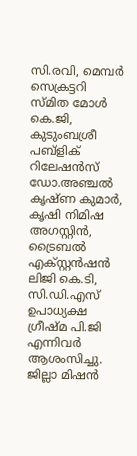സി.രവി, മെമ്പർ സെക്രട്ടറി സ്മിത മോൾ കെ.ജി, കുടുംബശ്രീ പബ്ളിക് റിലേഷൻസ് ഡോ.അഞ്ചൽ കൃഷ്ണ കുമാർ, കൃഷി നിമിഷ അഗസ്റ്റിൻ, ട്രൈബൽ എക്സ്റ്റൻഷൻ ലിജി കെ.ടി, സി.ഡി.എസ് ഉപാധ്യക്ഷ ഗ്രീഷ്മ പി.ജി എന്നിവർ ആശംസിച്ചു.   ജില്ലാ മിഷൻ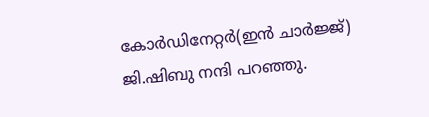കോർഡിനേറ്റർ(ഇൻ ചാർജ്ജ്) ജി.ഷിബു നന്ദി പറഞ്ഞു.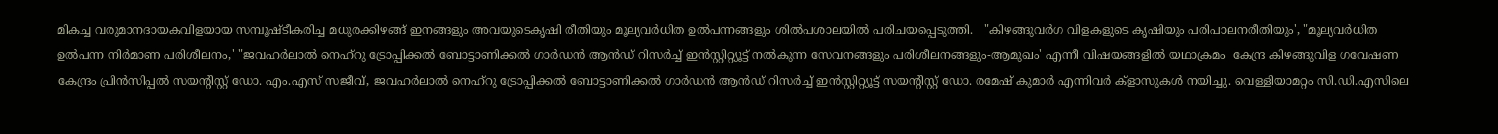മികച്ച വരുമാനദായകവിളയായ സമ്പൂഷ്ടീകരിച്ച മധുരക്കിഴങ്ങ് ഇനങ്ങളും അവയുടെകൃഷി രീതിയും മൂല്യവർധിത ഉൽപന്നങ്ങളും ശിൽപശാലയിൽ പരിചയപ്പെടുത്തി.   "കിഴങ്ങുവർഗ വിളകളുടെ കൃഷിയും പരിപാലനരീതിയും', "മൂല്യവർധിത ഉൽപന്ന നിർമാണ പരിശീലനം,' "ജവഹർലാൽ നെഹ്റു ട്രോപ്പിക്കൽ ബോട്ടാണിക്കൽ ഗാർഡൻ ആൻഡ് റിസർച്ച് ഇൻസ്റ്റിറ്റ്യൂട്ട് നൽകുന്ന സേവനങ്ങളും പരിശീലനങ്ങളും-ആമുഖം' എന്നീ വിഷയങ്ങളിൽ യഥാക്രമം  കേന്ദ്ര കിഴങ്ങുവിള ഗവേഷണ കേന്ദ്രം പ്രിൻസിപ്പൽ സയന്റിസ്റ്റ് ഡോ. എം.എസ് സജീവ്, ജവഹർലാൽ നെഹ്റു ട്രോപ്പിക്കൽ ബോട്ടാണിക്കൽ ഗാർഡൻ ആൻഡ് റിസർച്ച് ഇൻസ്റ്റിറ്റ്യൂട്ട് സയന്റിസ്റ്റ് ഡോ. രമേഷ് കുമാർ എന്നിവർ ക്ളാസുകൾ നയിച്ചു. വെള്ളിയാമറ്റം സി.ഡി.എസിലെ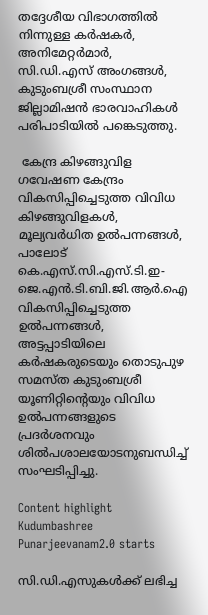തദ്ദേശീയ വിഭാഗത്തിൽ നിന്നുള്ള കർഷകർ, അനിമേറ്റർമാർ, സി.ഡി.എസ് അംഗങ്ങൾ, കുടുംബശ്രീ സംസ്ഥാന ജില്ലാമിഷൻ ഭാരവാഹികൾ പരിപാടിയിൽ പങ്കെടുത്തു.

 കേന്ദ്ര കിഴങ്ങുവിള ഗവേഷണ കേന്ദ്രം വികസിപ്പിച്ചെടുത്ത വിവിധ കിഴങ്ങുവിളകൾ, മൂല്യവർധിത ഉൽപന്നങ്ങൾ, പാലോട് കെ.എസ്.സി.എസ്.ടി.ഇ-ജെ.എൻ.ടി.ബി.ജി.ആർ.ഐ വികസിപ്പിച്ചെടുത്ത ഉൽപന്നങ്ങൾ,  അട്ടപ്പാടിയിലെ കർഷകരുടെയും തൊടുപുഴ സമസ്ത കുടുംബശ്രീ യൂണിറ്റിന്റെയും വിവിധ ഉൽപന്നങ്ങളുടെ പ്രദർശനവും ശിൽപശാലയോടനുബന്ധിച്ച് സംഘടിപ്പിച്ചു.

Content highlight
Kudumbashree Punarjeevanam2.0 starts

സി.ഡി.എസുകൾക്ക് ലഭിച്ച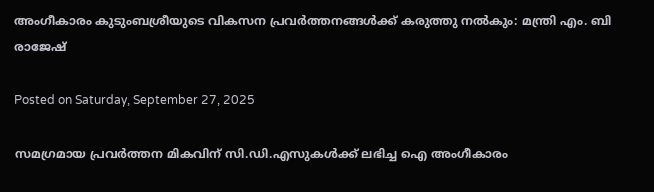അംഗീകാരം കുടുംബശ്രീയുടെ വികസന പ്രവർത്തനങ്ങൾക്ക് കരുത്തു നൽകും: മന്ത്രി എം. ബി രാജേഷ്

Posted on Saturday, September 27, 2025

സമഗ്രമായ പ്രവർത്തന മികവിന് സി.ഡി.എസുകൾക്ക് ലഭിച്ച ഐ അംഗീകാരം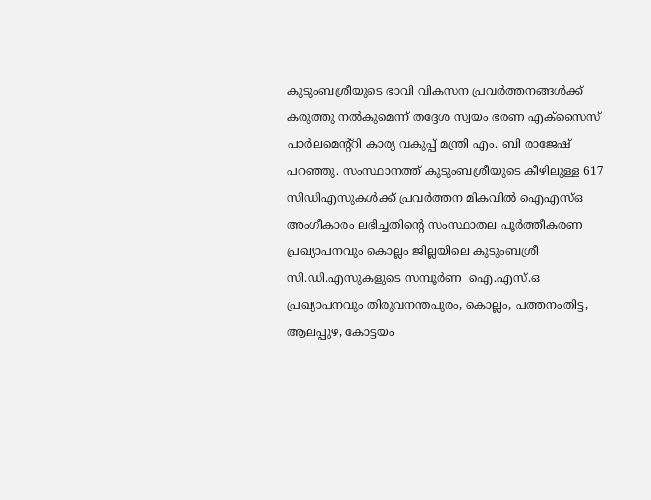കുടുംബശ്രീയുടെ ഭാവി വികസന പ്രവർത്തനങ്ങൾക്ക് കരുത്തു നൽകുമെന്ന് തദ്ദേശ സ്വയം ഭരണ എക്സൈസ് പാർലമെന്റ്റി കാര്യ വകുപ്പ് മന്ത്രി എം. ബി രാജേഷ് പറഞ്ഞു. സംസ്ഥാനത്ത് കുടുംബശ്രീയുടെ കീഴിലുള്ള 617 സിഡിഎസുകൾക്ക് പ്രവർത്തന മികവിൽ ഐഎസ്ഒ അംഗീകാരം ലഭിച്ചതിന്റെ സംസ്ഥാതല പൂർത്തീകരണ പ്രഖ്യാപനവും കൊല്ലം ജില്ലയിലെ കുടുംബശ്രീ സി.ഡി.എസുകളുടെ സമ്പൂർണ  ഐ.എസ്.ഒ പ്രഖ്യാപനവും തിരുവനന്തപുരം, കൊല്ലം, പത്തനംതിട്ട, ആലപ്പുഴ, കോട്ടയം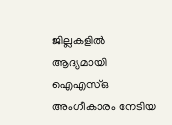ജില്ലകളിൽ ആദ്യമായി ഐഎസ്ഒ  അംഗീകാരം നേടിയ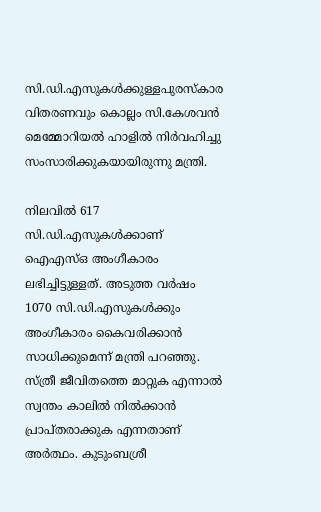സി.ഡി.എസുകൾക്കുള്ളപുരസ്കാര വിതരണവും കൊല്ലം സി.കേശവൻ മെമ്മോറിയൽ ഹാളിൽ നിർവഹിച്ചു സംസാരിക്കുകയായിരുന്നു മന്ത്രി.

നിലവിൽ 617 സി.ഡി.എസുകൾക്കാണ് ഐഎസ്ഒ അംഗീകാരം ലഭിച്ചിട്ടുള്ളത്. അടുത്ത വർഷം 1070 സി.ഡി.എസുകൾക്കും അംഗീകാരം കൈവരിക്കാൻ സാധിക്കുമെന്ന് മന്ത്രി പറഞ്ഞു. സ്ത്രീ ജീവിതത്തെ മാറ്റുക എന്നാൽ സ്വന്തം കാലിൽ നിൽക്കാൻ പ്രാപ്തരാക്കുക എന്നതാണ് അർത്ഥം. കുടുംബശ്രീ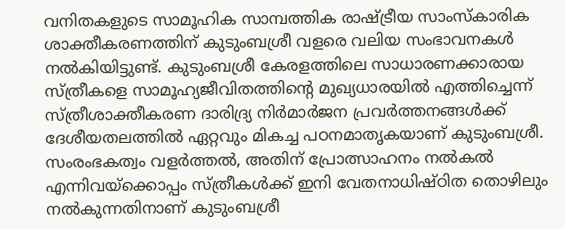വനിതകളുടെ സാമൂഹിക സാമ്പത്തിക രാഷ്ട്രീയ സാംസ്കാരിക ശാക്തീകരണത്തിന് കുടുംബശ്രീ വളരെ വലിയ സംഭാവനകൾ നൽകിയിട്ടുണ്ട്. കുടുംബശ്രീ കേരളത്തിലെ സാധാരണക്കാരായ സ്ത്രീകളെ സാമൂഹ്യജീവിതത്തിന്റെ മുഖ്യധാരയിൽ എത്തിച്ചെന്ന് സ്ത്രീശാക്തീകരണ ദാരിദ്ര്യ നിർമാർജന പ്രവർത്തനങ്ങൾക്ക് ദേശീയതലത്തിൽ ഏറ്റവും മികച്ച പഠനമാതൃകയാണ് കുടുംബശ്രീ. സംരംഭകത്വം വളർത്തൽ, അതിന് പ്രോത്സാഹനം നൽകൽ എന്നിവയ്ക്കൊപ്പം സ്ത്രീകൾക്ക് ഇനി വേതനാധിഷ്ഠിത തൊഴിലും നൽകുന്നതിനാണ് കുടുംബശ്രീ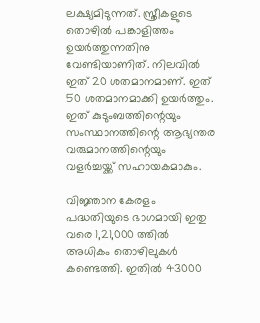ലക്ഷ്യമിടുന്നത്. സ്ത്രീകളുടെ തൊഴിൽ പങ്കാളിത്തം ഉയർത്തുന്നതിനു വേണ്ടിയാണിത്. നിലവിൽ ഇത് 20 ശതമാനമാണ്. ഇത് 50 ശതമാനമാക്കി ഉയർത്തും. ഇത് കുടുംബത്തിന്റെയും സംസ്ഥാനത്തിന്റെ ആഭ്യന്തര വരുമാനത്തിന്റെയും വളർച്ചയ്ക്ക് സഹായകമാകും.

വിജ്ഞാന കേരളം പദ്ധതിയുടെ ഭാഗമായി ഇതു വരെ 1,21,000 ത്തിൽ അധികം തൊഴിലുകൾ കണ്ടെത്തി. ഇതിൽ 43000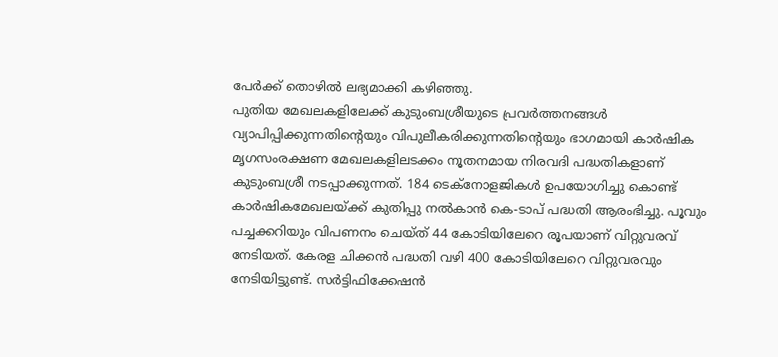പേർക്ക് തൊഴിൽ ലഭ്യമാക്കി കഴിഞ്ഞു.
പുതിയ മേഖലകളിലേക്ക് കുടുംബശ്രീയുടെ പ്രവർത്തനങ്ങൾ വ്യാപിപ്പിക്കുന്നതിന്റെയും വിപുലീകരിക്കുന്നതിന്റെയും ഭാഗമായി കാർഷിക മൃഗസംരക്ഷണ മേഖലകളിലടക്കം നൂതനമായ നിരവദി പദ്ധതികളാണ് കുടുംബശ്രീ നടപ്പാക്കുന്നത്. 184 ടെക്നോളജികൾ ഉപയോഗിച്ചു കൊണ്ട് കാർഷികമേഖലയ്ക്ക് കുതിപ്പു നൽകാൻ കെ-ടാപ് പദ്ധതി ആരംഭിച്ചു. പൂവും പച്ചക്കറിയും വിപണനം ചെയ്ത് 44 കോടിയിലേറെ രൂപയാണ് വിറ്റുവരവ് നേടിയത്. കേരള ചിക്കൻ പദ്ധതി വഴി 400 കോടിയിലേറെ വിറ്റുവരവും നേടിയിട്ടുണ്ട്. സർട്ടിഫിക്കേഷൻ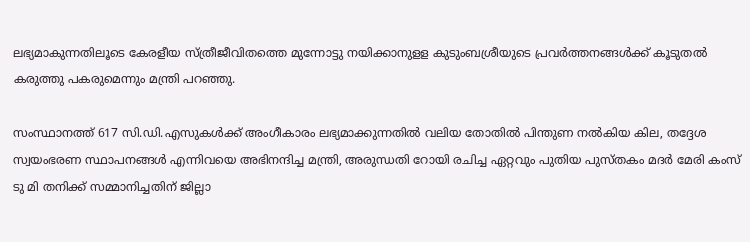ലഭ്യമാകുന്നതിലൂടെ കേരളീയ സ്ത്രീജീവിതത്തെ മുന്നോട്ടു നയിക്കാനുളള കുടുംബശ്രീയുടെ പ്രവർത്തനങ്ങൾക്ക് കൂടുതൽ കരുത്തു പകരുമെന്നും മന്ത്രി പറഞ്ഞു.

സംസ്ഥാനത്ത് 617 സി.ഡി.എസുകൾക്ക് അംഗീകാരം ലഭ്യമാക്കുന്നതിൽ വലിയ തോതിൽ പിന്തുണ നൽകിയ കില, തദ്ദേശ സ്വയംഭരണ സ്ഥാപനങ്ങൾ എന്നിവയെ അഭിനന്ദിച്ച മന്ത്രി, അരുന്ധതി റോയി രചിച്ച ഏറ്റവും പുതിയ പുസ്തകം മദർ മേരി കംസ് ടു മി തനിക്ക് സമ്മാനിച്ചതിന് ജില്ലാ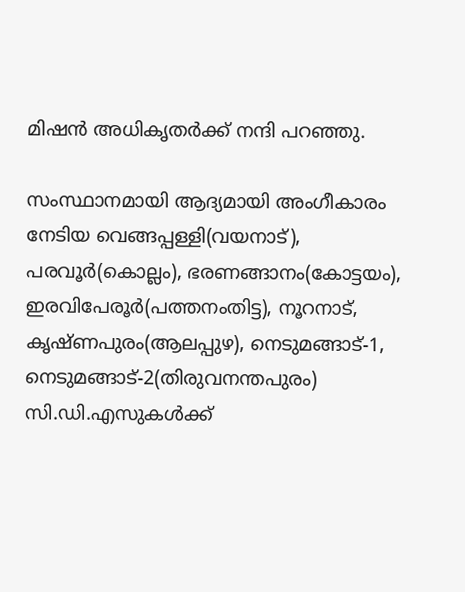മിഷൻ അധികൃതർക്ക് നന്ദി പറഞ്ഞു.

സംസ്ഥാനമായി ആദ്യമായി അംഗീകാരം നേടിയ വെങ്ങപ്പള്ളി(വയനാട്), പരവൂർ(കൊല്ലം), ഭരണങ്ങാനം(കോട്ടയം), ഇരവിപേരൂർ(പത്തനംതിട്ട), നൂറനാട്, കൃഷ്ണപുരം(ആലപ്പുഴ), നെടുമങ്ങാട്-1, നെടുമങ്ങാട്-2(തിരുവനന്തപുരം) സി.ഡി.എസുകൾക്ക്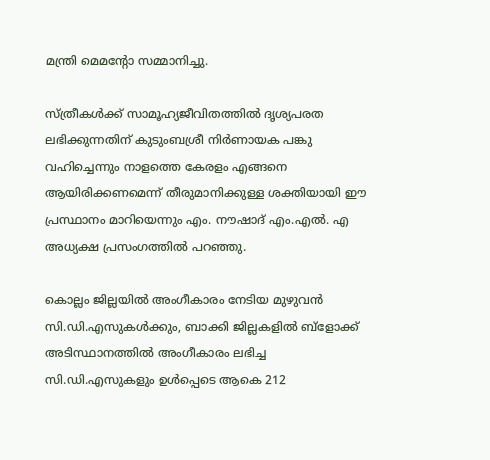മന്ത്രി മെമന്റോ സമ്മാനിച്ചു.

സ്ത്രീകൾക്ക് സാമൂഹ്യജീവിതത്തിൽ ദൃശ്യപരത ലഭിക്കുന്നതിന് കുടുംബശ്രീ നിർണായക പങ്കു വഹിച്ചെന്നും നാളത്തെ കേരളം എങ്ങനെ ആയിരിക്കണമെന്ന് തീരുമാനിക്കുള്ള ശക്തിയായി ഈ പ്രസ്ഥാനം മാറിയെന്നും എം. നൗഷാദ് എം.എൽ. എ അധ്യക്ഷ പ്രസംഗത്തിൽ പറഞ്ഞു.

കൊല്ലം ജില്ലയിൽ അംഗീകാരം നേടിയ മുഴുവൻ സി.ഡി.എസുകൾക്കും, ബാക്കി ജില്ലകളിൽ ബ്ളോക്ക് അടിസ്ഥാനത്തിൽ അംഗീകാരം ലഭിച്ച സി.ഡി.എസുകളും ഉൾപ്പെടെ ആകെ 212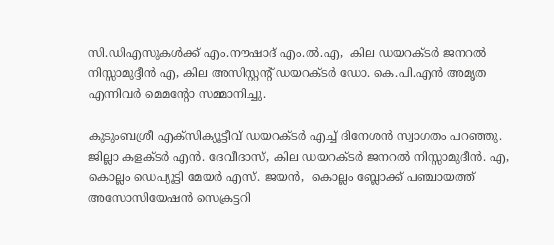സി.ഡിഎസുകൾക്ക് എം.നൗഷാദ് എം.ൽ.എ,  കില ഡയറക്ടർ ജനറൽ നിസ്സാമുദ്ദീൻ എ, കില അസിസ്റ്റന്റ് ഡയറക്ടർ ഡോ. കെ.പി.എൻ അമൃത എന്നിവർ മെമന്റോ സമ്മാനിച്ചു.

കുടുംബശ്രീ എക്സിക്യൂട്ടീവ് ഡയറക്ടർ എച്ച് ദിനേശൻ സ്വാഗതം പറഞ്ഞു. ജില്ലാ കളക്ടർ എൻ. ദേവീദാസ്, കില ഡയറക്ടർ ജനറൽ നിസ്സാമുദീൻ. എ,   കൊല്ലം ഡെപ്യൂട്ടി മേയർ എസ്. ജയൻ,  കൊല്ലം ബ്ലോക്ക് പഞ്ചായത്ത് അസോസിയേഷൻ സെക്രട്ടറി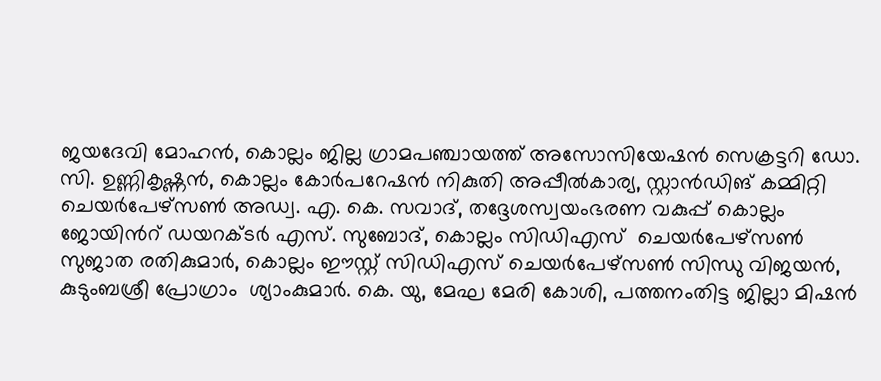ജയദേവി മോഹൻ, കൊല്ലം ജില്ല ഗ്രാമപഞ്ചായത്ത് അസോസിയേഷൻ സെക്രട്ടറി ഡോ. സി. ഉണ്ണികൃഷ്ണൻ, കൊല്ലം കോർപറേഷൻ നികുതി അപ്പീൽകാര്യ, സ്റ്റാൻഡിങ് കമ്മിറ്റി ചെയർപേഴ്സൺ അഡ്വ. എ. കെ. സവാദ്, തദ്ദേശസ്വയംഭരണ വകുപ്പ് കൊല്ലം ജോയിൻറ് ഡയറക്ടർ എസ്. സുബോദ്, കൊല്ലം സിഡിഎസ്  ചെയർപേഴ്സൺ സുജാത രതികുമാർ, കൊല്ലം ഈസ്റ്റ് സിഡിഎസ് ചെയർപേഴ്സൺ സിന്ധു വിജയൻ, കുടുംബശ്രീ പ്രോഗ്രാം  ശ്യാംകുമാർ. കെ. യു, മേഘ മേരി കോശി, പത്തനംതിട്ട ജില്ലാ മിഷൻ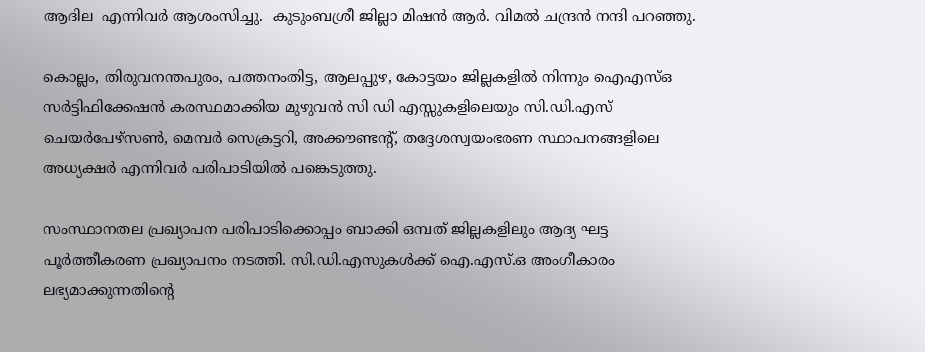ആദില  എന്നിവർ ആശംസിച്ചു.  കുടുംബശ്രീ ജില്ലാ മിഷൻ ആർ. വിമൽ ചന്ദ്രൻ നന്ദി പറഞ്ഞു.

കൊല്ലം, തിരുവനന്തപുരം, പത്തനംതിട്ട, ആലപ്പുഴ, കോട്ടയം ജില്ലകളിൽ നിന്നും ഐഎസ്ഒ സർട്ടിഫിക്കേഷൻ കരസ്ഥമാക്കിയ മുഴുവൻ സി ഡി എസ്സുകളിലെയും സി.ഡി.എസ് ചെയർപേഴ്സൺ, മെമ്പർ സെക്രട്ടറി, അക്കൗണ്ടന്റ്, തദ്ദേശസ്വയംഭരണ സ്ഥാപനങ്ങളിലെ അധ്യക്ഷർ എന്നിവർ പരിപാടിയിൽ പങ്കെടുത്തു.

സംസ്ഥാനതല പ്രഖ്യാപന പരിപാടിക്കൊപ്പം ബാക്കി ഒമ്പത് ജില്ലകളിലും ആദ്യ ഘട്ട  പൂർത്തീകരണ പ്രഖ്യാപനം നടത്തി. സി.ഡി.എസുകൾക്ക് ഐ.എസ്.ഒ അംഗീകാരം ലഭ്യമാക്കുന്നതിന്റെ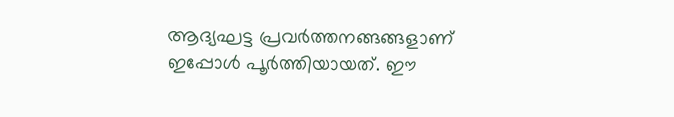ആദ്യഘട്ട പ്രവർത്തനങ്ങങ്ങളാണ് ഇപ്പോൾ പൂർത്തിയായത്. ഈ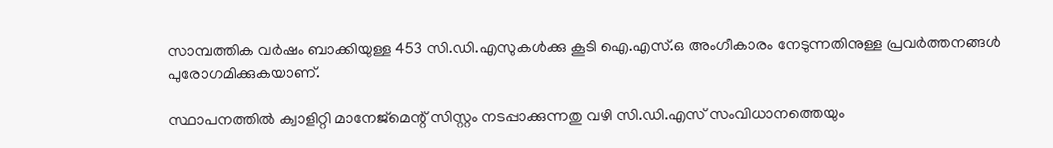സാമ്പത്തിക വർഷം ബാക്കിയുള്ള 453 സി.ഡി.എസുകൾക്കു കൂടി ഐ.എസ്.ഒ അംഗീകാരം നേടുന്നതിനുള്ള പ്രവർത്തനങ്ങൾ പുരോഗമിക്കുകയാണ്.

സ്ഥാപനത്തിൽ ക്വാളിറ്റി മാനേജ്മെന്റ് സിസ്റ്റം നടപ്പാക്കുന്നതു വഴി സി.ഡി.എസ് സംവിധാനത്തെയും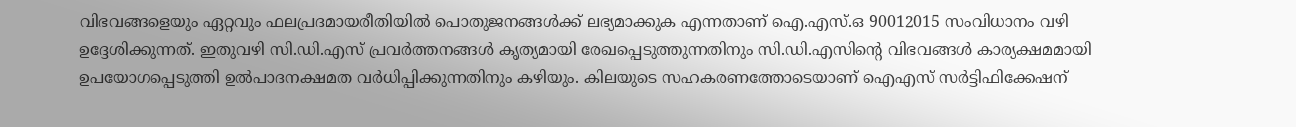വിഭവങ്ങളെയും ഏറ്റവും ഫലപ്രദമായരീതിയിൽ പൊതുജനങ്ങൾക്ക് ലഭ്യമാക്കുക എന്നതാണ് ഐ.എസ്.ഒ 90012015 സംവിധാനം വഴി ഉദ്ദേശിക്കുന്നത്. ഇതുവഴി സി.ഡി.എസ് പ്രവർത്തനങ്ങൾ കൃത്യമായി രേഖപ്പെടുത്തുന്നതിനും സി.ഡി.എസിന്റെ വിഭവങ്ങൾ കാര്യക്ഷമമായി ഉപയോഗപ്പെടുത്തി ഉൽപാദനക്ഷമത വർധിപ്പിക്കുന്നതിനും കഴിയും. കിലയുടെ സഹകരണത്തോടെയാണ് ഐഎസ് സർട്ടിഫിക്കേഷന്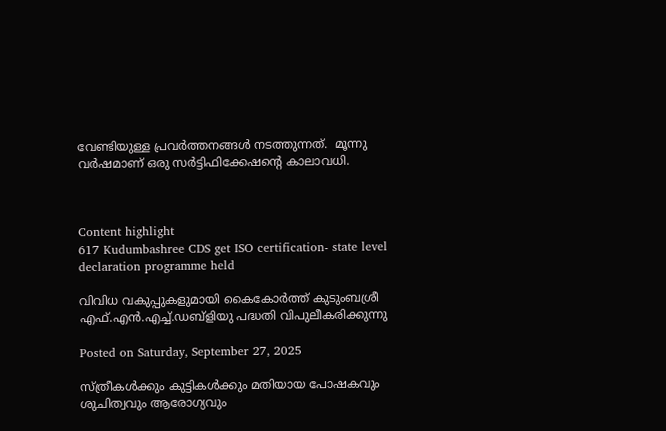വേണ്ടിയുള്ള പ്രവർത്തനങ്ങൾ നടത്തുന്നത്.  മൂന്നു വർഷമാണ് ഒരു സർട്ടിഫിക്കേഷന്റെ കാലാവധി.



Content highlight
617 Kudumbashree CDS get ISO certification- state level declaration programme held

വിവിധ വകുപ്പുകളുമായി കൈകോർത്ത് കുടുംബശ്രീ എഫ്.എൻ.എച്ച്.ഡബ്ളിയു പദ്ധതി വിപുലീകരിക്കുന്നു

Posted on Saturday, September 27, 2025

സ്ത്രീകൾക്കും കുട്ടികൾക്കും മതിയായ പോഷകവും ശുചിത്വവും ആരോഗ്യവും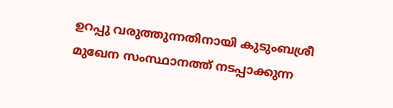ഉറപ്പു വരുത്തുന്നതിനായി കുടുംബശ്രീ മുഖേന സംസ്ഥാനത്ത് നടപ്പാക്കുന്ന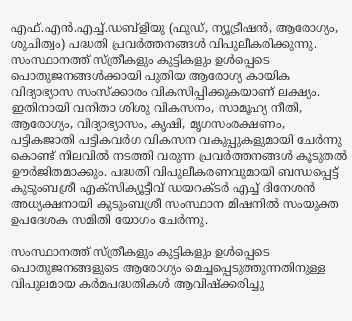എഫ്.എൻ.എച്ച്.ഡബ്ളിയു (ഫുഡ്, ന്യൂട്രീഷൻ, ആരോഗ്യം, ശുചിത്വം) പദ്ധതി പ്രവർത്തനങ്ങൾ വിപുലീകരിക്കുന്നു. സംസ്ഥാനത്ത് സ്ത്രീകളും കുട്ടികളും ഉൾപ്പെടെ പൊതുജനങ്ങൾക്കായി പുതിയ ആരോഗ്യ കായിക വിദ്യാഭ്യാസ സംസ്ക്കാരം വികസിപ്പിക്കുകയാണ് ലക്ഷ്യം. ഇതിനായി വനിതാ ശിശു വികസനം, സാമൂഹ്യ നീതി, ആരോഗ്യം, വിദ്യാഭ്യാസം, കൃഷി, മൃഗസംരക്ഷണം, പട്ടികജാതി പട്ടികവർഗ വികസന വകുപ്പുകളുമായി ചേർന്നു കൊണ്ട് നിലവിൽ നടത്തി വരുന്ന പ്രവർത്തനങ്ങൾ കൂടുതൽ ഊർജിതമാക്കും. പദ്ധതി വിപുലീകരണവുമായി ബന്ധപ്പെട്ട് കുടുംബശ്രീ എക്സിക്യൂട്ടീവ് ഡയറക്ടർ എച്ച് ദിനേശൻ അധ്യക്ഷനായി കുടുംബശ്രീ സംസ്ഥാന മിഷനിൽ സംയുക്ത ഉപദേശക സമിതി യോഗം ചേർന്നു.

സംസ്ഥാനത്ത് സ്ത്രീകളും കുട്ടികളും ഉൾപ്പെടെ പൊതുജനങ്ങളുടെ ആരോഗ്യം മെച്ചപ്പെടുത്തുന്നതിനുള്ള വിപുലമായ കർമപദ്ധതികൾ ആവിഷ്ക്കരിച്ചു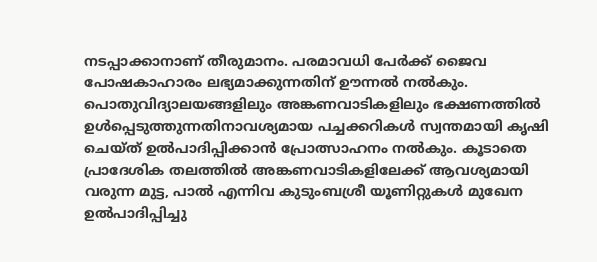നടപ്പാക്കാനാണ് തീരുമാനം. പരമാവധി പേർക്ക് ജൈവ പോഷകാഹാരം ലഭ്യമാക്കുന്നതിന് ഊന്നൽ നൽകും. പൊതുവിദ്യാലയങ്ങളിലും അങ്കണവാടികളിലും ഭക്ഷണത്തിൽ ഉൾപ്പെടുത്തുന്നതിനാവശ്യമായ പച്ചക്കറികൾ സ്വന്തമായി കൃഷി ചെയ്ത് ഉൽപാദിപ്പിക്കാൻ പ്രോത്സാഹനം നൽകും. കൂടാതെ പ്രാദേശിക തലത്തിൽ അങ്കണവാടികളിലേക്ക് ആവശ്യമായി വരുന്ന മുട്ട, പാൽ എന്നിവ കുടുംബശ്രീ യൂണിറ്റുകൾ മുഖേന ഉൽപാദിപ്പിച്ചു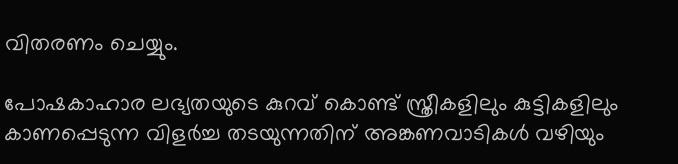വിതരണം ചെയ്യും.

പോഷകാഹാര ലഭ്യതയുടെ കുറവ് കൊണ്ട് സ്ത്രീകളിലും കുട്ടികളിലും കാണപ്പെടുന്ന വിളർച്ച തടയുന്നതിന് അങ്കണവാടികൾ വഴിയും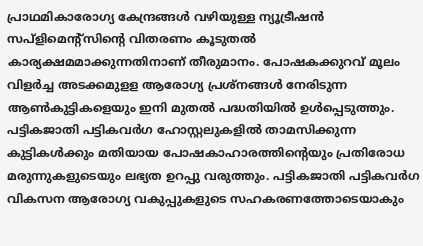പ്രാഥമികാരോഗ്യ കേന്ദ്രങ്ങൾ വഴിയുള്ള ന്യൂട്രീഷൻ സപ്ളിമെന്റ്സിന്റെ വിതരണം കൂടുതൽ കാര്യക്ഷമമാക്കുന്നതിനാണ് തീരുമാനം. പോഷകക്കുറവ് മൂലം വിളർച്ച അടക്കമുളള ആരോഗ്യ പ്രശ്നങ്ങൾ നേരിടുന്ന ആൺകുട്ടികളെയും ഇനി മുതൽ പദ്ധതിയിൽ ഉൾപ്പെടുത്തും. പട്ടികജാതി പട്ടികവർഗ ഹോസ്റ്റലുകളിൽ താമസിക്കുന്ന കുട്ടികൾക്കും മതിയായ പോഷകാഹാരത്തിന്റെയും പ്രതിരോധ മരുന്നുകളുടെയും ലഭ്യത ഉറപ്പു വരുത്തും. പട്ടികജാതി പട്ടികവർഗ വികസന ആരോഗ്യ വകുപ്പുകളുടെ സഹകരണത്തോടെയാകും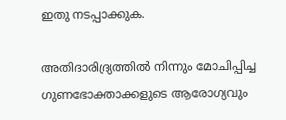ഇതു നടപ്പാക്കുക.

അതിദാരിദ്ര്യത്തിൽ നിന്നും മോചിപ്പിച്ച ഗുണഭോക്താക്കളുടെ ആരോഗ്യവും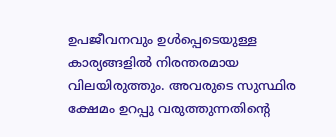ഉപജീവനവും ഉൾപ്പെടെയുള്ള കാര്യങ്ങളിൽ നിരന്തരമായ വിലയിരുത്തും. അവരുടെ സുസ്ഥിര ക്ഷേമം ഉറപ്പു വരുത്തുന്നതിന്റെ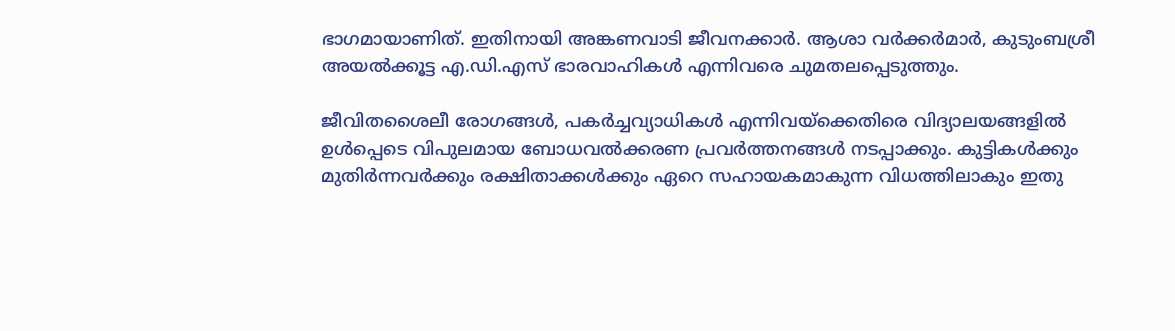ഭാഗമായാണിത്. ഇതിനായി അങ്കണവാടി ജീവനക്കാർ. ആശാ വർക്കർമാർ, കുടുംബശ്രീ അയൽക്കൂട്ട എ.ഡി.എസ് ഭാരവാഹികൾ എന്നിവരെ ചുമതലപ്പെടുത്തും.

ജീവിതശൈലീ രോഗങ്ങൾ, പകർച്ചവ്യാധികൾ എന്നിവയ്ക്കെതിരെ വിദ്യാലയങ്ങളിൽ ഉൾപ്പെടെ വിപുലമായ ബോധവൽക്കരണ പ്രവർത്തനങ്ങൾ നടപ്പാക്കും. കുട്ടികൾക്കും മുതിർന്നവർക്കും രക്ഷിതാക്കൾക്കും ഏറെ സഹായകമാകുന്ന വിധത്തിലാകും ഇതു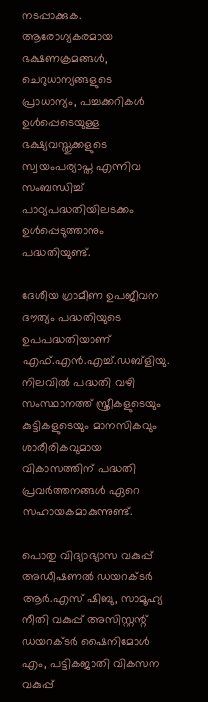നടപ്പാക്കുക. ആരോഗ്യകരമായ ഭക്ഷണക്രമങ്ങൾ, ചെറുധാന്യങ്ങളുടെ പ്രാധാന്യം, പച്ചക്കറികൾ ഉൾപ്പെടെയുള്ള ഭക്ഷ്യവസ്തുക്കളുടെ സ്വയംപര്യാപ്ത എന്നിവ സംബന്ധിച്ച് പാഠ്യപദ്ധതിയിലടക്കം ഉൾപ്പെടുത്താനും പദ്ധതിയുണ്ട്.

ദേശീയ ഗ്രാമീണ ഉപജീവന ദൗത്യം പദ്ധതിയുടെ ഉപപദ്ധതിയാണ് എഫ്.എൻ.എച്ച്.ഡബ്ളിയു. നിലവിൽ പദ്ധതി വഴി സംസ്ഥാനത്ത് സ്ത്രീകളുടെയും കുട്ടികളുടെയും മാനസികവും ശാരീരികവുമായ വികാസത്തിന് പദ്ധതി പ്രവർത്തനങ്ങൾ ഏറെ സഹായകമാകുന്നുണ്ട്.

പൊതു വിദ്യാഭ്യാസ വകുപ്പ് അഡീഷണൽ ഡയറക്ടർ ആർ.എസ് ഷിബു, സാമൂഹ്യ നീതി വകുപ്പ് അസിസ്റ്റന്റ് ഡയറക്ടർ ഷൈനിമോൾ എം, പട്ടികജാതി വികസന വകുപ്പ്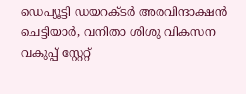ഡെപ്യൂട്ടി ഡയറക്ടർ അരവിന്ദാക്ഷൻ ചെട്ടിയാർ, വനിതാ ശിശു വികസന വകുപ്പ് സ്റ്റേറ്റ്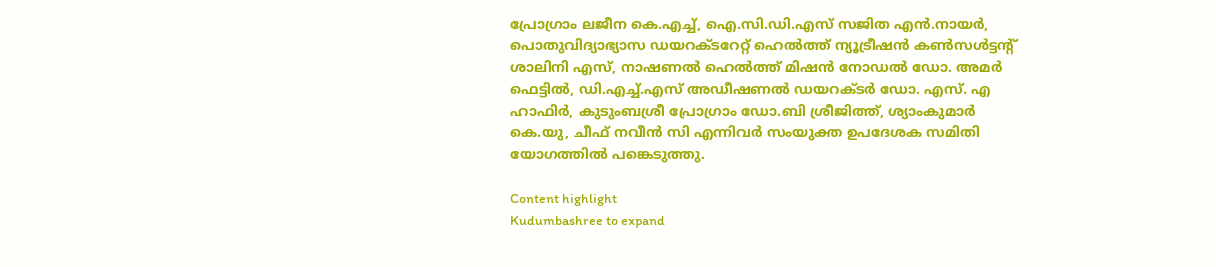പ്രോഗ്രാം ലജീന കെ.എച്ച്, ഐ.സി.ഡി.എസ് സജിത എൻ.നായർ, പൊതുവിദ്യാഭ്യാസ ഡയറക്ടറേറ്റ് ഹെൽത്ത് ന്യൂട്രീഷൻ കൺസൾട്ടന്റ് ശാലിനി എസ്, നാഷണൽ ഹെൽത്ത് മിഷൻ നോഡൽ ഡോ. അമർ ഫെട്ടിൽ, ഡി.എച്ച്.എസ് അഡീഷണൽ ഡയറക്ടർ ഡോ. എസ്. എ ഹാഫിർ, കുടുംബശ്രീ പ്രോഗ്രാം ഡോ.ബി ശ്രീജിത്ത്, ശ്യാംകുമാർ കെ.യു, ചീഫ് നവീൻ സി എന്നിവർ സംയുക്ത ഉപദേശക സമിതി യോഗത്തിൽ പങ്കെടുത്തു.

Content highlight
Kudumbashree to expand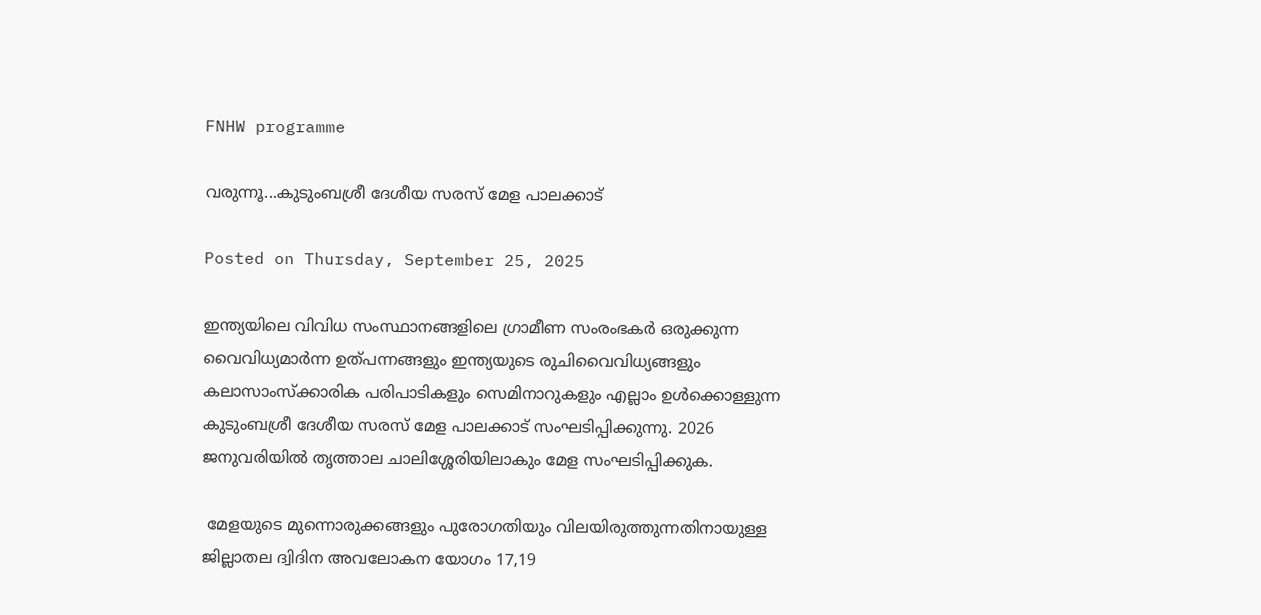FNHW programme

വരുന്നൂ...കുടുംബശ്രീ ദേശീയ സരസ് മേള പാലക്കാട്

Posted on Thursday, September 25, 2025

ഇന്ത്യയിലെ വിവിധ സംസ്ഥാനങ്ങളിലെ ഗ്രാമീണ സംരംഭകര്‍ ഒരുക്കുന്ന വൈവിധ്യമാര്‍ന്ന ഉത്പന്നങ്ങളും ഇന്ത്യയുടെ രുചിവൈവിധ്യങ്ങളും കലാസാംസ്‌ക്കാരിക പരിപാടികളും സെമിനാറുകളും എല്ലാം ഉള്‍ക്കൊള്ളുന്ന കുടുംബശ്രീ ദേശീയ സരസ് മേള പാലക്കാട് സംഘടിപ്പിക്കുന്നു. 2026 ജനുവരിയില്‍ തൃത്താല ചാലിശ്ശേരിയിലാകും മേള സംഘടിപ്പിക്കുക.

 മേളയുടെ മുന്നൊരുക്കങ്ങളും പുരോഗതിയും വിലയിരുത്തുന്നതിനായുള്ള ജില്ലാതല ദ്വിദിന അവലോകന യോഗം 17,19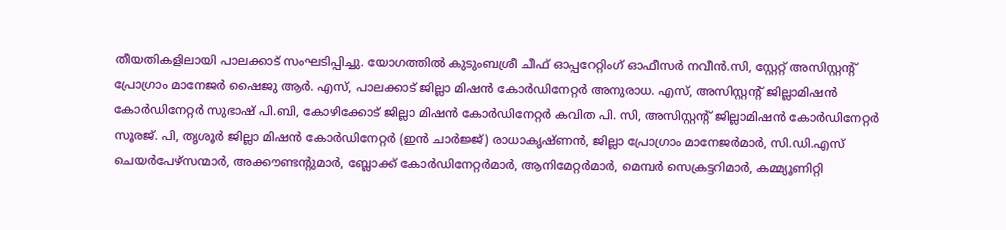തീയതികളിലായി പാലക്കാട് സംഘടിപ്പിച്ചു. യോഗത്തില്‍ കുടുംബശ്രീ ചീഫ് ഓപ്പറേറ്റിംഗ് ഓഫീസര്‍ നവീന്‍.സി, സ്റ്റേറ്റ് അസിസ്റ്റന്റ് പ്രോഗ്രാം മാനേജര്‍ ഷൈജു ആര്‍. എസ്, പാലക്കാട് ജില്ലാ മിഷന്‍ കോര്‍ഡിനേറ്റര്‍ അനുരാധ. എസ്, അസിസ്റ്റന്റ് ജില്ലാമിഷന്‍ കോര്‍ഡിനേറ്റര്‍ സുഭാഷ് പി.ബി, കോഴിക്കോട് ജില്ലാ മിഷന്‍ കോര്‍ഡിനേറ്റര്‍ കവിത പി. സി, അസിസ്റ്റന്റ് ജില്ലാമിഷന്‍ കോര്‍ഡിനേറ്റര്‍ സൂരജ്. പി, തൃശൂര്‍ ജില്ലാ മിഷന്‍ കോര്‍ഡിനേറ്റര്‍ (ഇന്‍ ചാര്‍ജ്ജ്) രാധാകൃഷ്ണന്‍, ജില്ലാ പ്രോഗ്രാം മാനേജര്‍മാര്‍, സി.ഡി.എസ് ചെയര്‍പേഴ്‌സന്മാര്‍, അക്കൗണ്ടന്റുമാര്‍, ബ്ലോക്ക് കോര്‍ഡിനേറ്റര്‍മാര്‍, ആനിമേറ്റര്‍മാര്‍, മെമ്പര്‍ സെക്രട്ടറിമാര്‍, കമ്മ്യൂണിറ്റി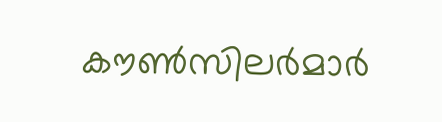കൗണ്‍സിലര്‍മാര്‍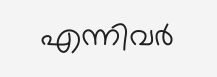എന്നിവര്‍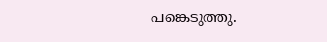പങ്കെടുത്തു.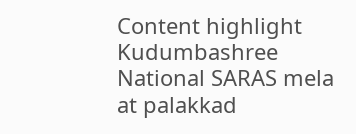Content highlight
Kudumbashree National SARAS mela at palakkad